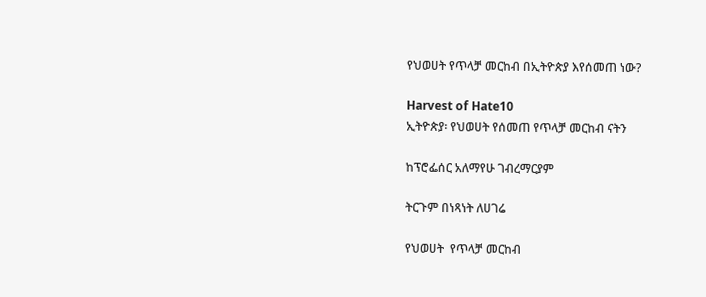የህወሀት የጥላቻ መርከብ በኢትዮጵያ እየሰመጠ ነው?

Harvest of Hate10
ኢትዮጵያ፡ የህወሀት የሰመጠ የጥላቻ መርከብ ናትን

ከፕሮፌሰር አለማየሁ ገብረማርያም

ትርጉም በነጻነት ለሀገሬ

የህወሀት  የጥላቻ መርከብ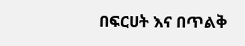በፍርሀት እና በጥልቅ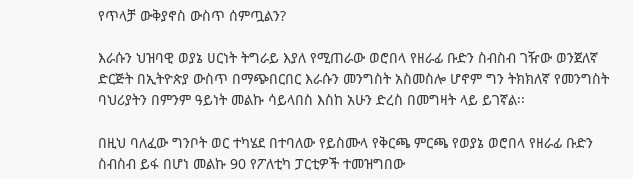የጥላቻ ውቅያኖስ ውስጥ ሰምጧልን?

እራሱን ህዝባዊ ወያኔ ሀርነት ትግራይ እያለ የሚጠራው ወሮበላ የዘራፊ ቡድን ስብስብ ገዥው ወንጀለኛ ድርጅት በኢትዮጵያ ውስጥ በማጭበርበር እራሱን መንግስት አስመስሎ ሆኖም ግን ትክክለኛ የመንግስት ባህሪያትን በምንም ዓይነት መልኩ ሳይላበስ እስከ አሁን ድረስ በመግዛት ላይ ይገኛል፡፡

በዚህ ባለፈው ግንቦት ወር ተካሄደ በተባለው የይስሙላ የቅርጫ ምርጫ የወያኔ ወሮበላ የዘራፊ ቡድን ስብስብ ይፋ በሆነ መልኩ 90 የፖለቲካ ፓርቲዎች ተመዝግበው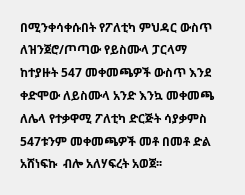በሚንቀሳቀሱበት የፖለቲካ ምህዳር ውስጥ ለዝንጀሮ/ጦጣው የይስሙላ ፓርላማ ከተያዙት 547 መቀመጫዎች ውስጥ እንደ ቀድሞው ለይስሙላ አንድ እንኳ መቀመጫ ለሌላ የተቃዋሚ ፖለቲካ ድርጅት ሳያቃምስ 547ቱንም መቀመጫዎች መቶ በመቶ ድል አሸነፍኩ  ብሎ አለሃፍረት አወጀ፡፡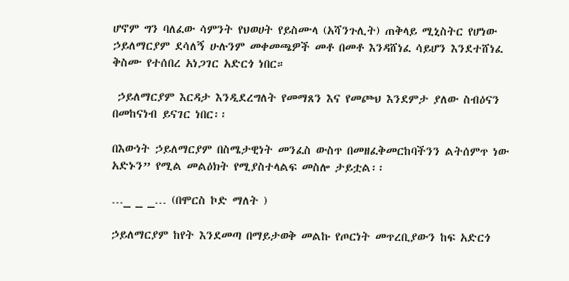ሆኖም ግን ባለፈው ሳምንት የህወሀት የይስሙላ (አሻንጉሊት) ጠቅላይ ሚኒስትር የሆነው ኃይለማርያም ደሳለኝ ሁሉንም መቀመጫዎች መቶ በመቶ እንዳሸነፈ ሳይሆን እንደተሸነፈ ቅስሙ የተሰበረ አነጋገር አድርጎ ነበር።

 ኃይለማርያም እርዳታ እንዲደረግለት የመማጸን እና የመጮህ እንደምታ ያለው ስብዕናን በመከናነብ ይናገር ነበር፡፡

በእውነት ኃይለማርያም በስሜታዊነት መንፈስ ውስጥ በመዘፈቅመርከባችንን ልትሰምጥ ነው አድኑን” የሚል መልዕክት የሚያስተላልፍ መስሎ ታይቷል፡፡

…_ _ _… (በሞርስ ኮድ ማለት )

ኃይለማርያም ከየት እንደመጣ በማይታወቅ መልኩ የጦርነት መጥረቢያውን ከፍ አድርጎ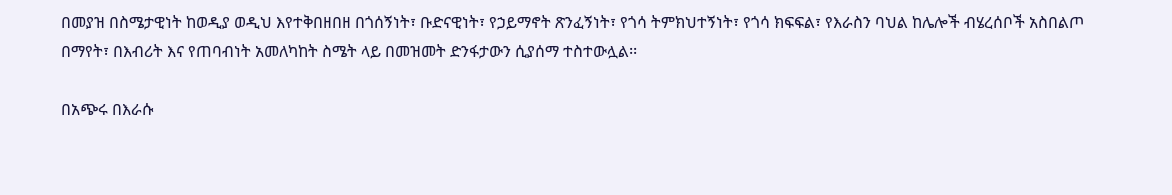በመያዝ በስሜታዊነት ከወዲያ ወዲህ እየተቅበዘበዘ በጎሰኝነት፣ ቡድናዊነት፣ የኃይማኖት ጽንፈኝነት፣ የጎሳ ትምክህተኝነት፣ የጎሳ ክፍፍል፣ የእራስን ባህል ከሌሎች ብሄረሰቦች አስበልጦ በማየት፣ በእብሪት እና የጠባብነት አመለካከት ስሜት ላይ በመዝመት ድንፋታውን ሲያሰማ ተስተውሏል፡፡

በአጭሩ በእራሱ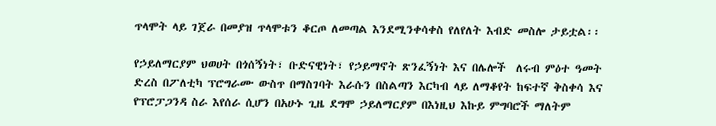ጥላሞት ላይ ገጀራ በመያዝ ጥላሞቱን ቆርጦ ለመጣል እንደሚንቀሳቀስ የለየለት እብድ መስሎ ታይቷል፡፡

የኃይለማርያም ህወሀት በጎሰኝነት፣ ቡድናዊነት፣ የኃይማኖት ጽንፈኝነት እና በሌሎች  ለሩብ ምዕተ ዓመት ድረስ በፖለቲካ ፕሮግራሙ ውስጥ በማስገባት እራሱን በስልጣን እርካብ ላይ ለማቆየት ከፍተኛ ቅስቀሳ እና የፕሮፓጋንዳ ስራ እየሰራ ሲሆን በአሁኑ ጊዜ ደግሞ ኃይለማርያም በእነዚህ እኩይ ምግባሮች ማለትም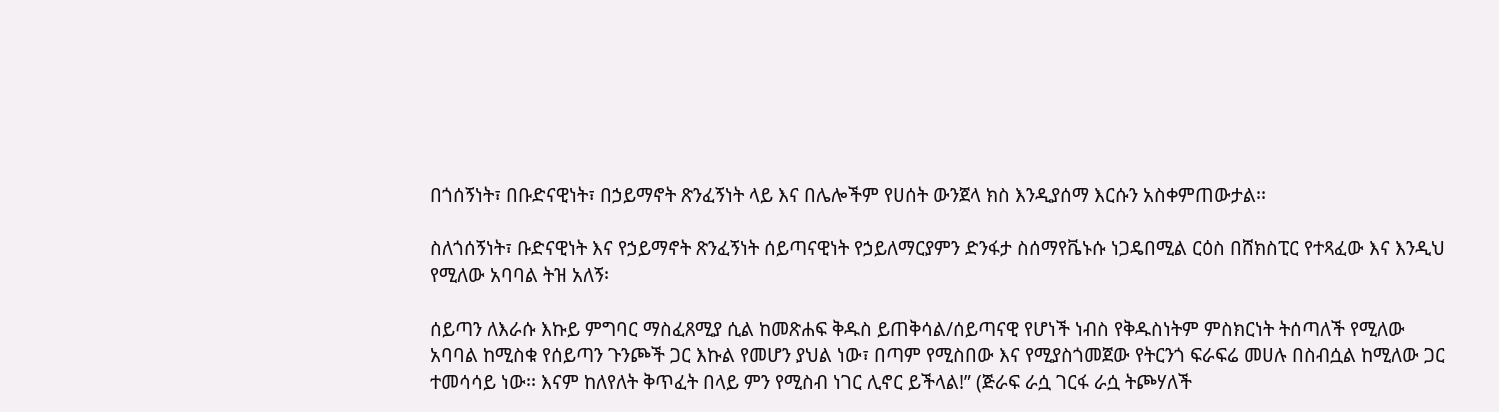በጎሰኝነት፣ በቡድናዊነት፣ በኃይማኖት ጽንፈኝነት ላይ እና በሌሎችም የሀሰት ውንጀላ ክስ እንዲያሰማ እርሱን አስቀምጠውታል፡፡

ስለጎሰኝነት፣ ቡድናዊነት እና የኃይማኖት ጽንፈኝነት ሰይጣናዊነት የኃይለማርያምን ድንፋታ ስሰማየቬኑሱ ነጋዴበሚል ርዕስ በሸክስፒር የተጻፈው እና እንዲህ የሚለው አባባል ትዝ አለኝ፡

ሰይጣን ለእራሱ እኩይ ምግባር ማስፈጸሚያ ሲል ከመጽሐፍ ቅዱስ ይጠቅሳል/ሰይጣናዊ የሆነች ነብስ የቅዱስነትም ምስክርነት ትሰጣለች የሚለው አባባል ከሚስቁ የሰይጣን ጉንጮች ጋር እኩል የመሆን ያህል ነው፣ በጣም የሚስበው እና የሚያስጎመጀው የትርንጎ ፍራፍሬ መሀሉ በስብሷል ከሚለው ጋር ተመሳሳይ ነው፡፡ እናም ከለየለት ቅጥፈት በላይ ምን የሚስብ ነገር ሊኖር ይችላል!” (ጅራፍ ራሷ ገርፋ ራሷ ትጮሃለች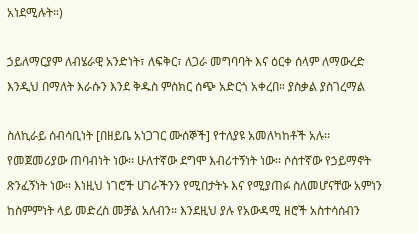አነደሚሉት።)

ኃይለማርያም ለብሄራዊ አንድነት፣ ለፍቅር፣ ለጋራ መግባባት እና ዕርቀ ሰላም ለማውረድ እንዲህ በማለት እራሱን እንደ ቅዱስ ምስክር ሰጭ አድርጎ አቀረበ። ያስቃል ያስገረማል

ስለኪራይ ሰብሳቢነት [በዘይቤ አነጋገር ሙሰኞች] የተለያዩ አመለካከቶች አሉ፡፡ የመጀመሪያው ጠባብነት ነው፡፡ ሁለተኛው ደግሞ እብሪተኝነት ነው፡፡ ሶሰተኛው የኃይማኖት ጽንፈኝነት ነው፡፡ እነዚህ ነገሮች ሀገራችንን የሚበታትኑ እና የሚያጠፉ ስለመሆናቸው አምነን ከስምምነት ላይ መድረስ መቻል አለብን፡፡ እንደዚህ ያሉ የአውዳሚ ዘሮች አስተሳሰብን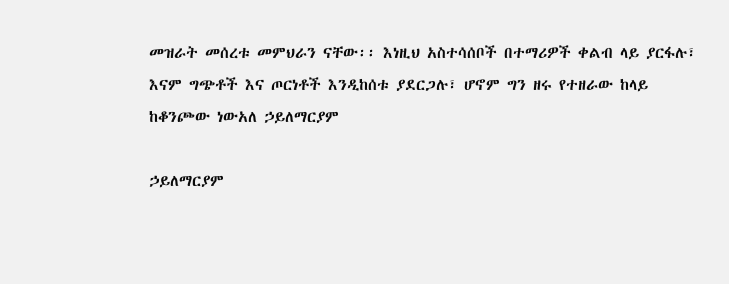መዝራት መሰረቱ መምህራን ናቸው፡፡ እነዚህ አስተሳሰቦች በተማሪዎች ቀልብ ላይ ያርፋሉ፣ እናም ግጭቶች እና ጦርነቶች እንዲከሰቱ ያደርጋሉ፣ ሆኖም ግን ዘሩ የተዘራው ከላይ ከቆንጮው ነውአለ ኃይለማርያም

ኃይለማርያም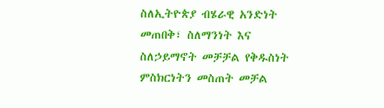ስለኢትዮጵያ ብሄራዊ አንድነት መጠበቅ፣ ስለማንነት እና ስለኃይማኖት መቻቻል የቅዱስነት ምስክርነትን መስጠት መቻል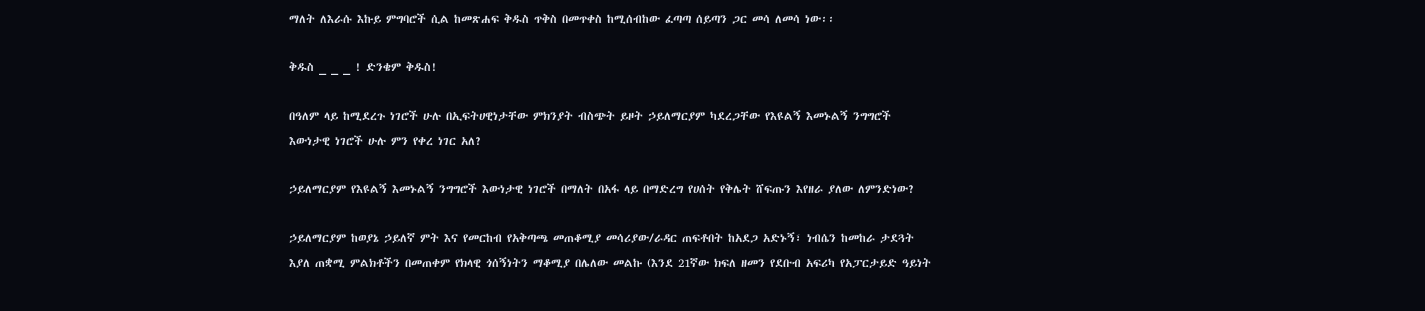ማለት ለእራሱ እኩይ ምግባሮች ሲል ከመጽሐፍ ቅዱስ ጥቅስ በመጥቀስ ከሚሰብከው ፈጣጣ ሰይጣን ጋር መሳ ለመሳ ነው፡፡

ቅዱስ _ _ _ ! ድንቄም ቅዱስ!

በዓለም ላይ ከሚደረጉ ነገሮች ሁሉ በኢፍትሀዊነታቸው ምክንያት ብስጭት ይዞት ኃይለማርያም ካደረጋቸው የእዩልኝ እመኑልኝ ንግግሮች እውነታዊ ነገሮች ሁሉ ምን የቀረ ነገር አለ?

ኃይለማርያም የእዩልኝ እመኑልኝ ንግግሮች እውነታዊ ነገሮች በማለት በአፋ ላይ በማድረግ የሀሰት የቅሌት ሸፍጡን እየዘራ ያለው ለምንድነው?

ኃይለማርያም ከወያኔ ኃይለኛ ምት እና የመርከብ የአቅጣጫ መጠቆሚያ መሳሪያው/ራዳር ጠፍቶበት ከአደጋ አድኑኝ፣ ነብሴን ከመከራ ታደጓት እያለ ጠቋሚ ምልክቶችን በመጠቀም የክላዊ ጎሰኝነትን ማቆሚያ በሌለው መልኩ (እንደ 21ኛው ክፍለ ዘመን የደቡብ አፍሪካ የአፓርታይድ ዓይነት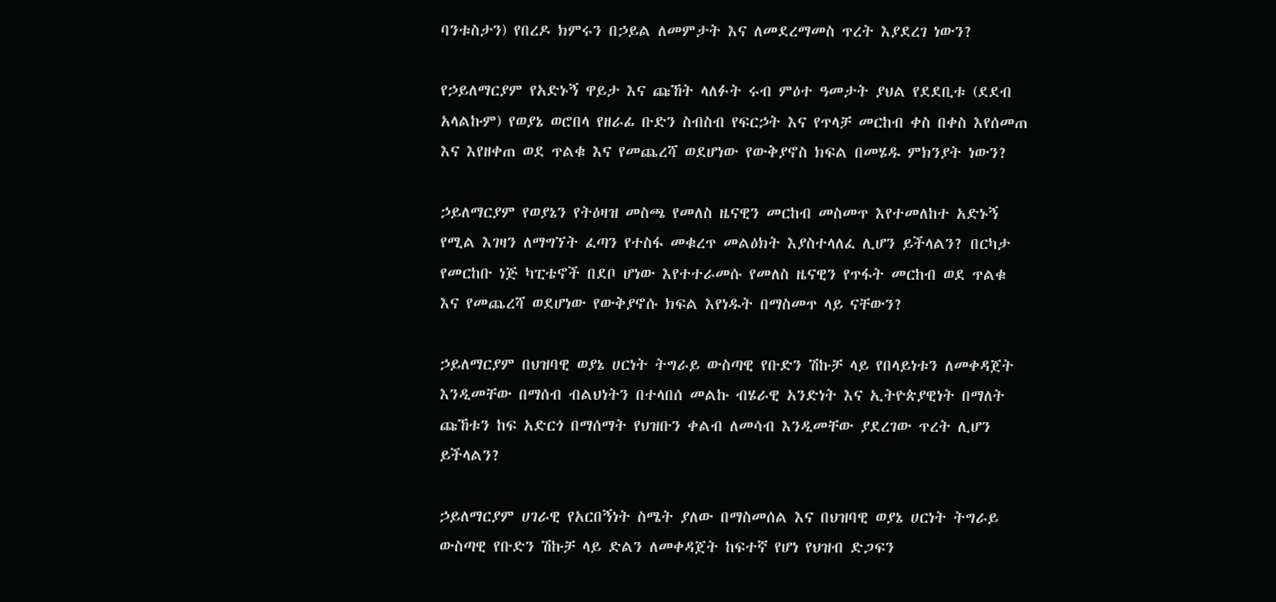ባንቱስታን) የበረዶ ክምሩን በኃይል ለመምታት እና ለመደረማመስ ጥረት እያደረገ ነውን?

የኃይለማርያም የአድኑኝ ዋይታ እና ጩኸት ላለፉት ሩብ ምዕተ ዓመታት ያህል የደደቢቱ (ደደብ አላልኩም) የወያኔ ወሮበላ የዘራፊ ቡድን ስብስብ የፍርኃት እና የጥላቻ መርከብ ቀስ በቀስ እየሰመጠ እና እየዘቀጠ ወደ ጥልቁ እና የመጨረሻ ወደሆነው የውቅያኖስ ክፍል በመሄዱ ምክንያት ነውን?

ኃይለማርያም የወያኔን የትዕዛዝ መስጫ የመለስ ዜናዊን መርከብ መስመጥ እየተመለከተ አድኑኝ የሚል እገዛን ለማግኘት ፈጣን የተስፋ መቁረጥ መልዕክት እያስተላለፈ ሊሆን ይችላልን? በርካታ የመርከቡ ነጅ ካፒቴኖች በደቦ ሆነው እየተተራመሱ የመለስ ዜናዊን የጥፋት መርከብ ወደ ጥልቁ እና የመጨረሻ ወደሆነው የውቅያኖሱ ክፍል እየነዱት በማስመጥ ላይ ናቸውን?

ኃይለማርያም በህዝባዊ ወያኔ ሀርነት ትግራይ ውስጣዊ የቡድን ሽኩቻ ላይ የበላይነቱን ለመቀዳጀት እንዲመቸው በማሰብ ብልህነትን በተላበሰ መልኩ ብሄራዊ አንድነት እና ኢትዮጵያዊነት በማለት ጩኸቱን ከፍ አድርጎ በማሰማት የህዝቡን ቀልብ ለመሳብ እንዲመቸው ያደረገው ጥረት ሊሆን ይችላልን?

ኃይለማርያም ሀገራዊ የአርበኝነት ስሜት ያለው በማስመሰል እና በህዝባዊ ወያኔ ሀርነት ትግራይ ውስጣዊ የቡድን ሽኩቻ ላይ ድልን ለመቀዳጀት ከፍተኛ የሆነ የህዝብ ድጋፍን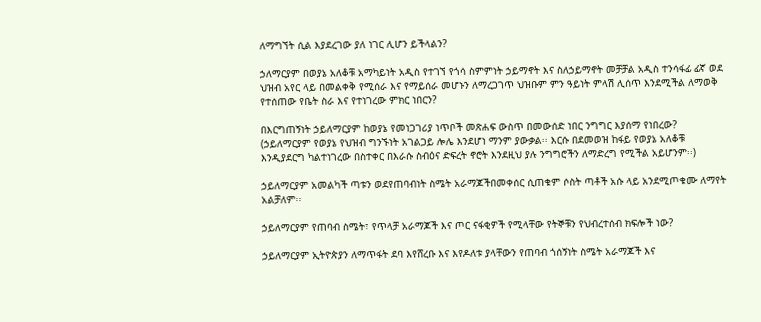ለማግኘት ሲል እያደረገው ያለ ነገር ሊሆን ይችላልን?

ኃለማርያም በወያኔ አለቆቹ አማካይነት አዲስ የተገኘ የጎሳ ስምምነት ኃይማኖት እና ስለኃይማኖት መቻቻል አዲስ ተንሳፋፊ ፊኛ ወደ ህዝብ አየር ላይ በመልቀቅ የሚሰራ እና የማይሰራ መሆኑን ለማረጋገጥ ህዝቡም ምን ዓይነት ምላሽ ሊሰጥ እንደሚችል ለማወቅ  የተሰጠው የቤት ስራ እና የተነገረው ምክር ነበርን?

በእርግጠኝነት ኃይለማርያም ከወያኔ የመነጋገሪያ ነጥቦች መጽሐፍ ውስጥ በመውሰድ ነበር ንግግር እያሰማ የነበረው? (ኃይለማርያም የወያኔ የህዝብ ግንኙነት አገልጋይ ሎሌ እንደሆነ ማንም ያውቃል፡፡ እርሱ በደመወዝ ከፋይ የወያኔ አለቆቹ እንዲያደርግ ካልተነገረው በስተቀር በእራሱ ስብዕና ድፍረት ኖሮት እንደዚህ ያሉ ንግግሮችን ለማድረግ የሚችል አይሆንም፡፡)

ኃይለማርያም አመልካች ጣቱን ወደየጠባብነት ስሜት አራማጆችበመቀሰር ሲጠቁም ሶስት ጣቶች አሱ ላይ አንደሚጦቁሙ ለማየት አልቻለም፡፡

ኃይለማርያም የጠባብ ስሜት፣ የጥላቻ አራማጆች እና ጦር ናፋቂዎች የሚላቸው የትኞቹን የህብረተሰብ ክፍሎች ነው?

ኃይለማርያም ኢትዮጵያን ለማጥፋት ደባ እየሸረቡ እና እየዶለቱ ያላቸውን የጠባብ ጎሰኝነት ስሜት አራማጆች እና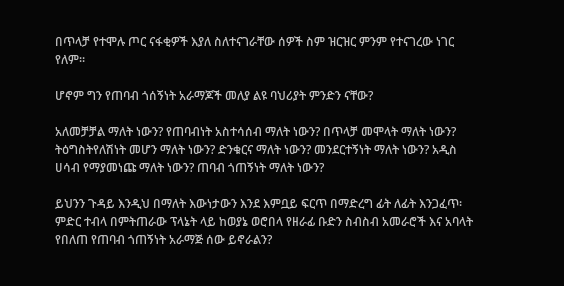በጥላቻ የተሞሉ ጦር ናፋቂዎች እያለ ስለተናገራቸው ሰዎች ስም ዝርዝር ምንም የተናገረው ነገር የለም፡፡

ሆኖም ግን የጠባብ ጎሰኝነት አራማጆች መለያ ልዩ ባህሪያት ምንድን ናቸው?

አለመቻቻል ማለት ነውን? የጠባብነት አስተሳሰብ ማለት ነውን? በጥላቻ መሞላት ማለት ነውን? ትዕግስትየለሽነት መሆን ማለት ነውን? ድንቁርና ማለት ነውን? መንደርተኝነት ማለት ነውን? አዲስ ሀሳብ የማያመነጩ ማለት ነውን? ጠባብ ጎጠኝነት ማለት ነውን?

ይህንን ጉዳይ እንዲህ በማለት እውነታውን እንደ እምቧይ ፍርጥ በማድረግ ፊት ለፊት እንጋፈጥ፡ ምድር ተብላ በምትጠራው ፕላኔት ላይ ከወያኔ ወሮበላ የዘራፊ ቡድን ስብስብ አመራሮች እና አባላት የበለጠ የጠባብ ጎጠኝነት አራማጅ ሰው ይኖራልን?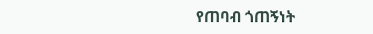የጠባብ ጎጠኝነት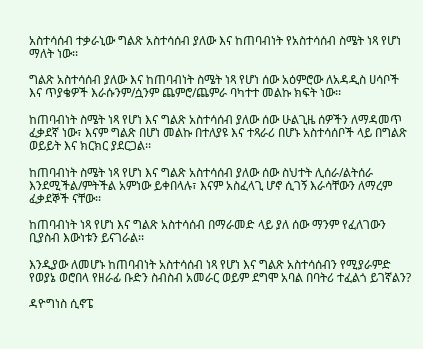አስተሳሰብ ተቃራኒው ግልጽ አስተሳሰብ ያለው እና ከጠባብነት የአስተሳሰብ ስሜት ነጻ የሆነ ማለት ነው፡፡

ግልጽ አስተሳሰብ ያለው እና ከጠባብነት ስሜት ነጻ የሆነ ሰው አዕምሮው ለአዳዲስ ሀሳቦች እና ጥያቄዎች እራሱንም/ሷንም ጨምሮ/ጨምራ ባካተተ መልኩ ክፍት ነው፡፡

ከጠባብነት ስሜት ነጻ የሆነ እና ግልጽ አስተሳሰብ ያለው ሰው ሁልጊዜ ሰዎችን ለማዳመጥ ፈቃደኛ ነው፣ እናም ግልጽ በሆነ መልኩ በተለያዩ እና ተጻራሪ በሆኑ አስተሳሰቦች ላይ በግልጽ ወይይት እና ክርክር ያደርጋል፡፡

ከጠባብነት ስሜት ነጻ የሆነ እና ግልጽ አስተሳሰብ ያለው ሰው ስህተት ሊሰራ/ልትሰራ እንደሚችል/ምትችል አምነው ይቀበላሉ፣ እናም አስፈላጊ ሆኖ ሲገኝ እራሳቸውን ለማረም ፈቃደኞች ናቸው፡፡

ከጠባብነት ነጻ የሆነ እና ግልጽ አስተሳሰብ በማራመድ ላይ ያለ ሰው ማንም የፈለገውን ቢያስብ እውነቱን ይናገራል፡፡

እንዲያው ለመሆኑ ከጠባብነት አስተሳሰብ ነጻ የሆነ እና ግልጽ አስተሳሰብን የሚያራምድ የወያኔ ወሮበላ የዘራፊ ቡድን ስብስብ አመራር ወይም ደግሞ አባል በባትሪ ተፈልጎ ይገኛልን?

ዳዮግነስ ሲኖፔ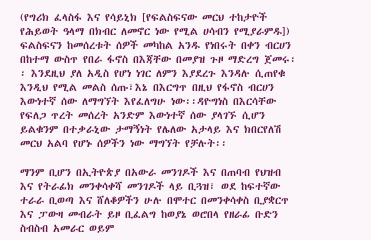(የግሪክ ፈላስፋ እና የሳይኒክ [የፍልስፍናው መርህ ተከታዮች የሕይወት ዓላማ በክብር ለመኖር ነው የሚል ሀሳብን የሚያራምዱ]) ፍልስፍናን ከመሰረቱት ሰዎች መካከል አንዱ የነበሩት በቀን ብርሀን በከተማ ውስጥ የበራ ፋኖስ በእጃቸው በመያዝ ጉዞ ማድረግ ጀመሩ፡፡ እንደዚህ ያለ አዲስ የሆነ ነገር ለምን እያደረጉ እንዳሉ ሲጠየቁ እንዲህ የሚል መልስ ሰጡ፣እኔ በእርግጥ በዚህ የፋኖስ ብርሀን እውነተኛ ሰው ለማግኘት እየፈለግሁ ነው፡፡ዳዮግነስ በእርሳቸው የፍለጋ ጥረት መሰረት አንድም እውነተኛ ሰው ያላገኙ ሲሆን ይልቁንም በተቃራኒው ታማኝነት የሌለው አታላይ እና ክበርየለሽ መርህ አልባ የሆኑ ሰዎችን ነው ማግኘት የቻሉት፡፡

ማንም ቢሆን በኢትዮጵያ በአውራ መንገዶች እና በጠባብ የህዝብ እና የትራፊክ መንቀሳቀሻ መንገዶች ላይ ቢጓዝ፣ ወደ ከፍተኛው ተራራ ቢወጣ እና ሸለቆዎችን ሁሉ በሞተር በመንቀሳቀስ ቢያቋርጥ እና ፓውዛ መብራት ይዞ ቢፈልግ ከወያኔ ወሮበላ የዘራፊ ቡድን ስብስብ አመራር ወይም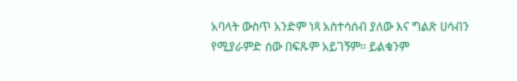አባላት ውስጥ አንድም ነጻ አስተሳሰብ ያለው እና ግልጽ ሀሳብን የሚያራምድ ሰው በፍጹም አይገኝም፡፡ ይልቁንም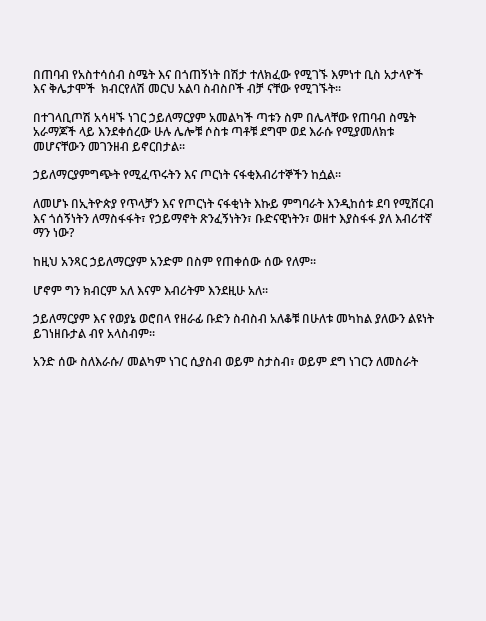በጠባብ የአስተሳሰብ ስሜት እና በጎጠኝነት በሽታ ተለክፈው የሚገኙ እምነተ ቢስ አታላዮች እና ቅሌታሞች  ክብርየለሽ መርህ አልባ ስብስቦች ብቻ ናቸው የሚገኙት፡፡

በተገላቢጦሽ አሳዛኙ ነገር ኃይለማርያም አመልካች ጣቱን ስም በሌላቸው የጠባብ ስሜት አራማጆች ላይ እንደቀሰረው ሁሉ ሌሎቹ ሶስቱ ጣቶቹ ደግሞ ወደ እራሱ የሚያመለክቱ መሆናቸውን መገንዘብ ይኖርበታል፡፡

ኃይለማርያምግጭት የሚፈጥሩትን እና ጦርነት ናፋቂእብሪተኞችን ከሷል፡፡

ለመሆኑ በኢትዮጵያ የጥላቻን እና የጦርነት ናፋቂነት እኩይ ምግባራት እንዲከሰቱ ደባ የሚሸርብ እና ጎሰኝነትን ለማስፋፋት፣ የኃይማኖት ጽንፈኝነትን፣ ቡድናዊነትን፣ ወዘተ እያስፋፋ ያለ እብሪተኛ ማን ነው?

ከዚህ አንጻር ኃይለማርያም አንድም በስም የጠቀሰው ሰው የለም፡፡

ሆኖም ግን ክብርም አለ እናም እብሪትም እንደዚሁ አለ፡፡

ኃይለማርያም እና የወያኔ ወሮበላ የዘራፊ ቡድን ስብስብ አለቆቹ በሁለቱ መካከል ያለውን ልዩነት ይገነዘቡታል ብየ አላስብም፡፡

አንድ ሰው ስለእራሱ/ መልካም ነገር ሲያስብ ወይም ስታስብ፣ ወይም ደግ ነገርን ለመስራት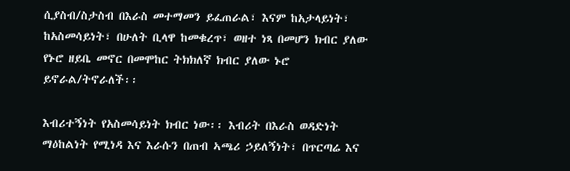ሲያስብ/ስታስብ በእራስ መተማመን ይፈጠራል፣ እናም ከአታላይነት፣ ከአስመሳይነት፣ በሁለት ቢላዋ ከመቁረጥ፣ ወዘተ ነጻ በመሆን ክብር ያለው የኑሮ ዘይቤ መኖር በመሞከር ትክክለኛ ክብር ያለው ኑሮ ይኖራል/ትኖራለች፡፡

እብሪተኝነት የአስመሳይነት ክብር ነው፡፡ እብሪት በእራስ ወዳድነት ማዕከልነት የሚነዳ እና እራሱን በጠብ ኣጫሪ ኃይለኝነት፣ በጥርጣሬ እና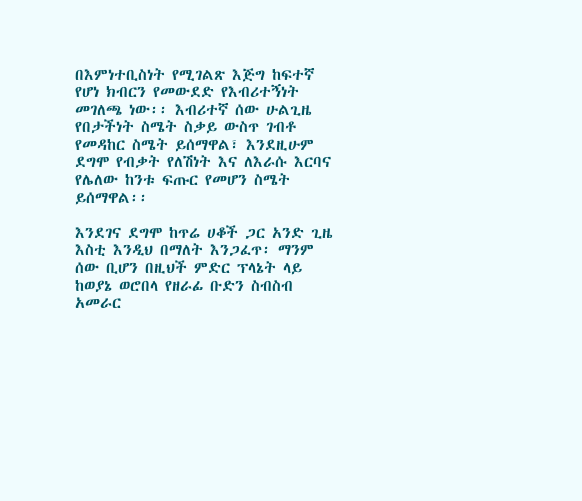በእምነተቢስነት የሚገልጽ እጅግ ከፍተኛ የሆነ ክብርን የመውደድ የእብሪተኝነት መገለጫ ነው፡፡ እብሪተኛ ሰው ሁልጊዜ የበታችነት ስሜት ስቃይ ውስጥ ገብቶ የመዳከር ስሜት ይሰማዋል፣ እንደዚሁም ደግሞ የብቃት የለሽነት እና ለእራሱ እርባና የሌለው ከንቱ ፍጡር የመሆን ስሜት ይሰማዋል፡፡

እንደገና ደግሞ ከጥሬ ሀቆች ጋር አንድ ጊዜ እስቲ እንዲህ በማለት እንጋፈጥ፡ ማንም ሰው ቢሆን በዚህች ምድር ፕላኔት ላይ ከወያኔ ወሮበላ የዘራፊ ቡድን ስብስብ አመራር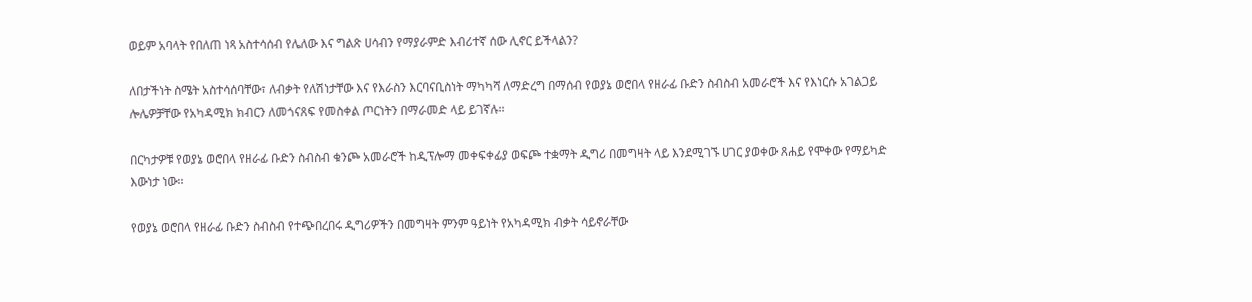ወይም አባላት የበለጠ ነጻ አስተሳሰብ የሌለው እና ግልጽ ሀሳብን የማያራምድ እብሪተኛ ሰው ሊኖር ይችላልን?

ለበታችነት ስሜት አስተሳሰባቸው፣ ለብቃት የለሽነታቸው እና የእራስን እርባናቢስነት ማካካሻ ለማድረግ በማሰብ የወያኔ ወሮበላ የዘራፊ ቡድን ስብስብ አመራሮች እና የእነርሱ አገልጋይ ሎሌዎቻቸው የአካዳሚክ ክብርን ለመጎናጸፍ የመስቀል ጦርነትን በማራመድ ላይ ይገኛሉ፡፡

በርካታዎቹ የወያኔ ወሮበላ የዘራፊ ቡድን ስብስብ ቁንጮ አመራሮች ከዲፕሎማ መቀፍቀፊያ ወፍጮ ተቋማት ዲግሪ በመግዛት ላይ እንደሚገኙ ሀገር ያወቀው ጸሐይ የሞቀው የማይካድ እውነታ ነው፡፡

የወያኔ ወሮበላ የዘራፊ ቡድን ስብስብ የተጭበረበሩ ዲግሪዎችን በመግዛት ምንም ዓይነት የአካዳሚክ ብቃት ሳይኖራቸው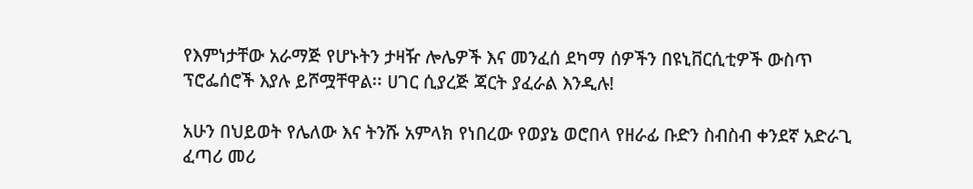የእምነታቸው አራማጅ የሆኑትን ታዛዥ ሎሌዎች እና መንፈሰ ደካማ ሰዎችን በዩኒቨርሲቲዎች ውስጥ ፕሮፌሰሮች እያሉ ይሾሟቸዋል፡፡ ሀገር ሲያረጅ ጃርት ያፈራል እንዲሉ!

አሁን በህይወት የሌለው እና ትንሹ አምላክ የነበረው የወያኔ ወሮበላ የዘራፊ ቡድን ስብስብ ቀንደኛ አድራጊ ፈጣሪ መሪ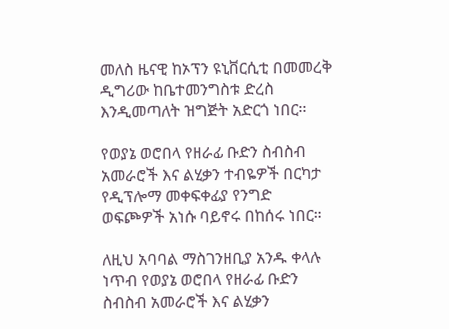መለስ ዜናዊ ከኦፕን ዩኒቨርሲቲ በመመረቅ ዲግሪው ከቤተመንግስቱ ድረስ እንዲመጣለት ዝግጅት አድርጎ ነበር፡፡

የወያኔ ወሮበላ የዘራፊ ቡድን ስብስብ አመራሮች እና ልሂቃን ተብዬዎች በርካታ የዲፕሎማ መቀፍቀፊያ የንግድ ወፍጮዎች አነሱ ባይኖሩ በከሰሩ ነበር።

ለዚህ አባባል ማስገንዘቢያ አንዱ ቀላሉ ነጥብ የወያኔ ወሮበላ የዘራፊ ቡድን ስብስብ አመራሮች እና ልሂቃን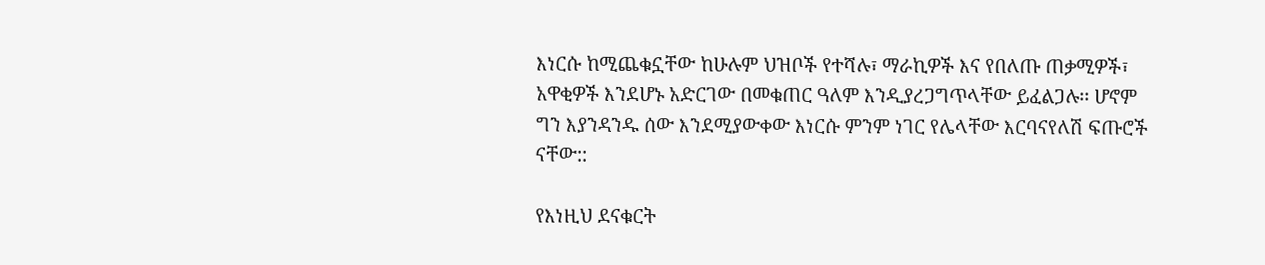እነርሱ ከሚጨቁኗቸው ከሁሉም ህዝቦች የተሻሉ፣ ማራኪዎች እና የበለጡ ጠቃሚዎች፣ አዋቂዎች እንደሆኑ አድርገው በመቁጠር ዓለም እንዲያረጋግጥላቸው ይፈልጋሉ፡፡ ሆኖም ግን እያንዳንዱ ሰው እንደሚያውቀው እነርሱ ምንም ነገር የሌላቸው እርባናየለሽ ፍጡሮች ናቸው::

የእነዚህ ደናቁርት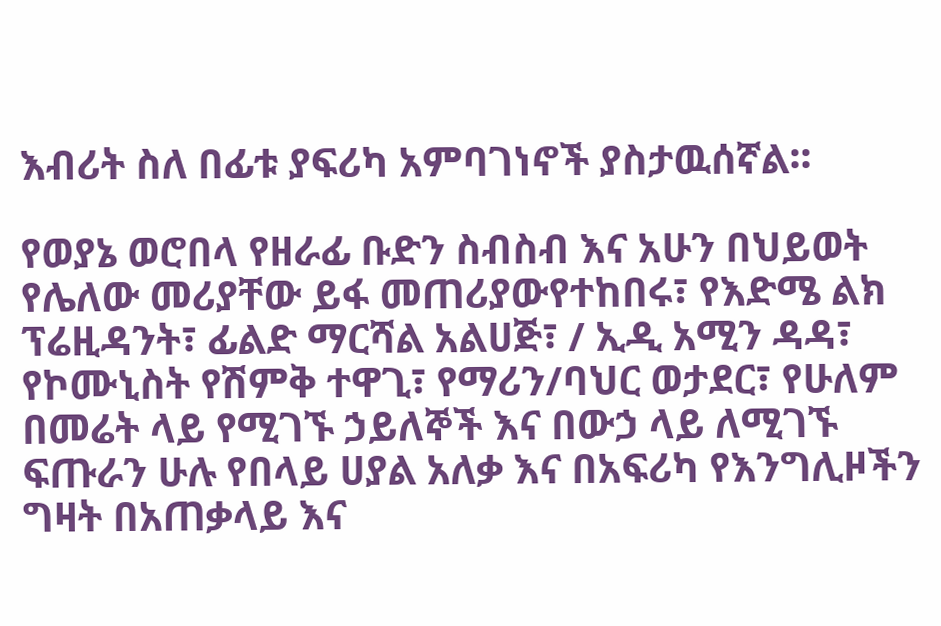እብሪት ስለ በፊቱ ያፍሪካ አምባገነኖች ያስታዉሰኛል፡፡

የወያኔ ወሮበላ የዘራፊ ቡድን ስብስብ እና አሁን በህይወት የሌለው መሪያቸው ይፋ መጠሪያውየተከበሩ፣ የእድሜ ልክ ፕሬዚዳንት፣ ፊልድ ማርሻል አልሀጅ፣ / ኢዲ አሚን ዳዳ፣ የኮሙኒስት የሽምቅ ተዋጊ፣ የማሪን/ባህር ወታደር፣ የሁለም በመሬት ላይ የሚገኙ ኃይለኞች እና በውኃ ላይ ለሚገኙ ፍጡራን ሁሉ የበላይ ሀያል አለቃ እና በአፍሪካ የእንግሊዞችን ግዛት በአጠቃላይ እና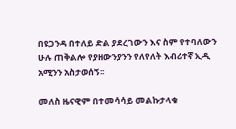በዩጋንዳ በተለይ ድል ያደረገውን እና ስም የተባለውን ሁሉ ጠቅልሎ የያዘውንያንን የለየለት እብሪተኛ ኢዲ አሚንን አስታወሰኝ፡፡

መለስ ዜናዊም በተመሳሳይ መልኩታላቁ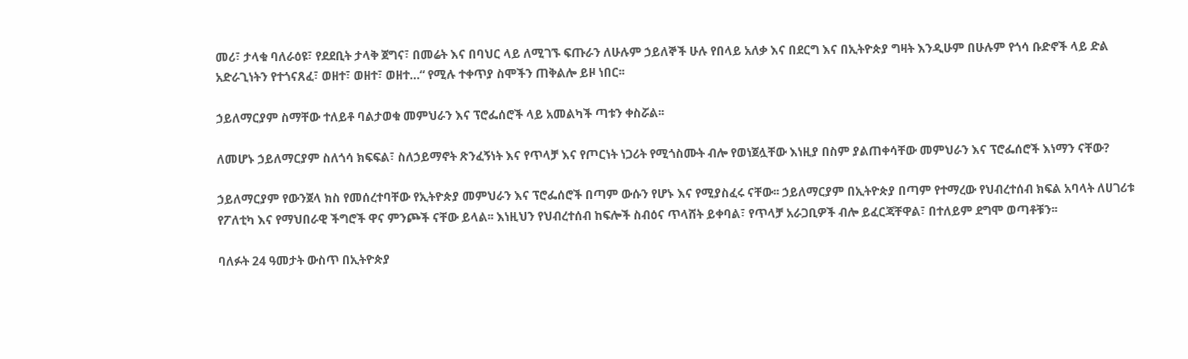መሪ፣ ታላቁ ባለራዕዩ፣ የደደቢት ታላቅ ጀግና፣ በመሬት እና በባህር ላይ ለሚገኙ ፍጡራን ለሁሉም ኃይለኞች ሁሉ የበላይ አለቃ እና በደርግ እና በኢትዮጵያ ግዛት እንዲሁም በሁሉም የጎሳ ቡድኖች ላይ ድል አድራጊነትን የተጎናጸፈ፣ ወዘተ፣ ወዘተ፣ ወዘተ…“ የሚሉ ተቀጥያ ስሞችን ጠቅልሎ ይዞ ነበር፡፡

ኃይለማርያም ስማቸው ተለይቶ ባልታወቁ መምህራን እና ፕሮፌሰሮች ላይ አመልካች ጣቱን ቀስሯል፡፡

ለመሆኑ ኃይለማርያም ስለጎሳ ክፍፍል፣ ስለኃይማኖት ጽንፈኝነት እና የጥላቻ እና የጦርነት ነጋሪት የሚጎስሙት ብሎ የወነጀሏቸው እነዚያ በስም ያልጠቀሳቸው መምህራን እና ፕሮፌሰሮች እነማን ናቸው?

ኃይለማርያም የውንጀላ ክስ የመሰረተባቸው የኢትዮጵያ መምህራን እና ፕሮፌሰሮች በጣም ውሱን የሆኑ እና የሚያስፈሩ ናቸው፡፡ ኃይለማርያም በኢትዮጵያ በጣም የተማረው የህብረተሰብ ክፍል አባላት ለሀገሪቱ የፖለቲካ እና የማህበራዊ ችግሮች ዋና ምንጮች ናቸው ይላል፡፡ እነዚህን የህብረተሰብ ከፍሎች ስብዕና ጥላሸት ይቀባል፣ የጥላቻ አራጋቢዎች ብሎ ይፈርጃቸዋል፣ በተለይም ደግሞ ወጣቶቹን፡፡

ባለፉት 24 ዓመታት ውስጥ በኢትዮጵያ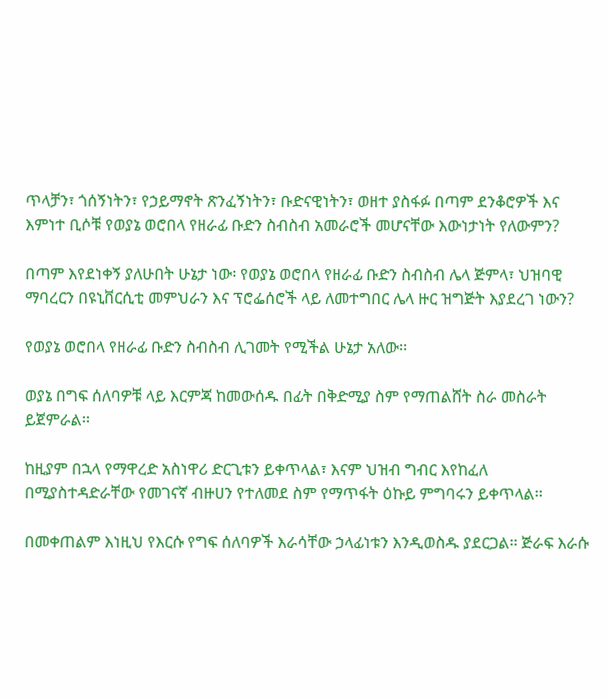ጥላቻን፣ ጎሰኝነትን፣ የኃይማኖት ጽንፈኝነትን፣ ቡድናዊነትን፣ ወዘተ ያስፋፉ በጣም ደንቆሮዎች እና እምነተ ቢሶቹ የወያኔ ወሮበላ የዘራፊ ቡድን ስብስብ አመራሮች መሆናቸው እውነታነት የለውምን?

በጣም እየደነቀኝ ያለሁበት ሁኔታ ነው፡ የወያኔ ወሮበላ የዘራፊ ቡድን ስብስብ ሌላ ጅምላ፣ ህዝባዊ ማባረርን በዩኒቨርሲቲ መምህራን እና ፕሮፌሰሮች ላይ ለመተግበር ሌላ ዙር ዝግጅት እያደረገ ነውን?

የወያኔ ወሮበላ የዘራፊ ቡድን ስብስብ ሊገመት የሚችል ሁኔታ አለው፡፡

ወያኔ በግፍ ሰለባዎቹ ላይ እርምጃ ከመውሰዱ በፊት በቅድሚያ ስም የማጠልሸት ስራ መስራት ይጀምራል፡፡

ከዚያም በኋላ የማዋረድ አስነዋሪ ድርጊቱን ይቀጥላል፣ እናም ህዝብ ግብር እየከፈለ በሚያስተዳድራቸው የመገናኛ ብዙሀን የተለመደ ስም የማጥፋት ዕኩይ ምግባሩን ይቀጥላል፡፡

በመቀጠልም እነዚህ የእርሱ የግፍ ሰለባዎች እራሳቸው ኃላፊነቱን እንዲወስዱ ያደርጋል፡፡ ጅራፍ እራሱ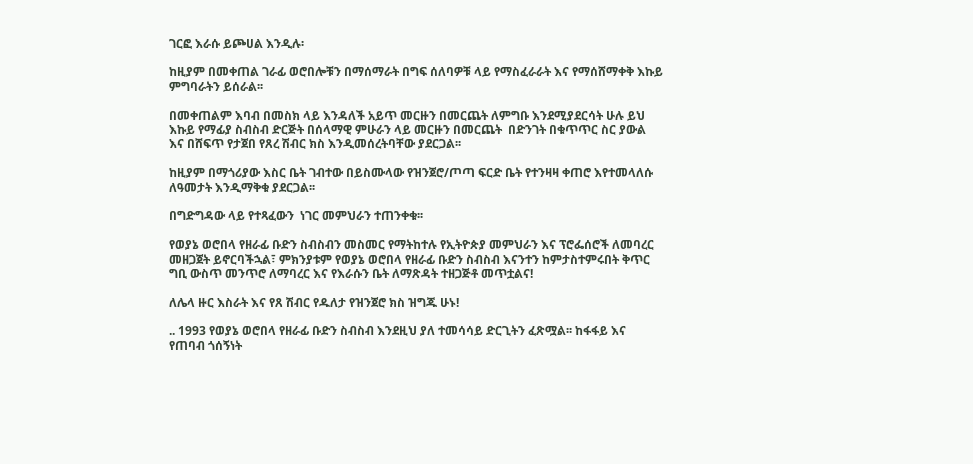ገርፎ እራሱ ይጮሀል እንዲሉ፡

ከዚያም በመቀጠል ገራፊ ወሮበሎቹን በማሰማራት በግፍ ሰለባዎቹ ላይ የማስፈራራት እና የማሰሸማቀቅ እኩይ ምግባራትን ይሰራል፡፡

በመቀጠልም እባብ በመስክ ላይ እንዳለች አይጥ መርዙን በመርጨት ለምግቡ እንደሚያደርሳት ሁሉ ይህ እኩይ የማፊያ ስብስብ ድርጅት በሰላማዊ ምሁራን ላይ መርዙን በመርጨት  በድንገት በቁጥጥር ስር ያውል እና በሸፍጥ የታጀበ የጸረ ሽብር ክስ እንዲመሰረትባቸው ያደርጋል፡፡

ከዚያም በማጎሪያው እስር ቤት ገብተው በይስሙላው የዝንጀሮ/ጦጣ ፍርድ ቤት የተንዛዛ ቀጠሮ እየተመላለሱ ለዓመታት እንዲማቅቁ ያደርጋል፡፡

በግድግዳው ላይ የተጻፈውን  ነገር መምህራን ተጠንቀቁ፡፡

የወያኔ ወሮበላ የዘራፊ ቡድን ስብስብን መስመር የማትከተሉ የኢትዮጵያ መምህራን እና ፕሮፌሰሮች ለመባረር መዘጋጀት ይኖርባችኋል፣ ምክንያቱም የወያኔ ወሮበላ የዘራፊ ቡድን ስብስብ እናንተን ከምታስተምሩበት ቅጥር ግቢ ውስጥ መንጥሮ ለማባረር እና የእራሱን ቤት ለማጽዳት ተዘጋጅቶ መጥቷልና!

ለሌላ ዙር እስራት እና የጸ ሽብር የዱለታ የዝንጀሮ ክስ ዝግጁ ሁኑ!

.. 1993 የወያኔ ወሮበላ የዘራፊ ቡድን ስብስብ እንደዚህ ያለ ተመሳሳይ ድርጊትን ፈጽሟል፡፡ ከፋፋይ እና የጠባብ ጎሰኝነት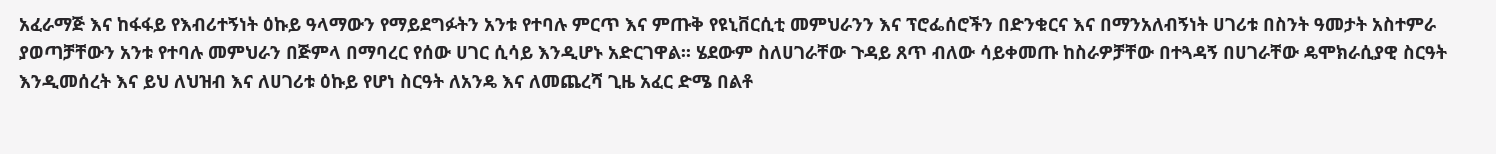አፈራማጅ እና ከፋፋይ የእብሪተኝነት ዕኩይ ዓላማውን የማይደግፉትን አንቱ የተባሉ ምርጥ እና ምጡቅ የዩኒቨርሲቲ መምህራንን እና ፕሮፌሰሮችን በድንቁርና እና በማንአለብኝነት ሀገሪቱ በስንት ዓመታት አስተምራ ያወጣቻቸውን አንቱ የተባሉ መምህራን በጅምላ በማባረር የሰው ሀገር ሲሳይ እንዲሆኑ አድርገዋል፡፡ ሄደውም ስለሀገራቸው ጉዳይ ጸጥ ብለው ሳይቀመጡ ከስራዎቻቸው በተጓዳኝ በሀገራቸው ዴሞክራሲያዊ ስርዓት እንዲመሰረት እና ይህ ለህዝብ እና ለሀገሪቱ ዕኩይ የሆነ ስርዓት ለአንዴ እና ለመጨረሻ ጊዜ አፈር ድሜ በልቶ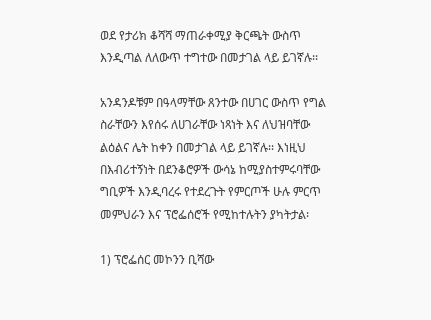ወደ የታሪክ ቆሻሻ ማጠራቀሚያ ቅርጫት ውስጥ እንዲጣል ለለውጥ ተግተው በመታገል ላይ ይገኛሉ፡፡

አንዳንዶቹም በዓላማቸው ጸንተው በሀገር ውስጥ የግል ስራቸውን እየሰሩ ለሀገራቸው ነጻነት እና ለህዝባቸው ልዕልና ሌት ከቀን በመታገል ላይ ይገኛሉ፡፡ እነዚህ በእብሪተኝነት በደንቆሮዎች ውሳኔ ከሚያስተምሩባቸው ግቢዎች እንዲባረሩ የተደረጉት የምርጦች ሁሉ ምርጥ መምህራን እና ፕሮፌሰሮች የሚከተሉትን ያካትታል፡

1) ፕሮፌሰር መኮንን ቢሻው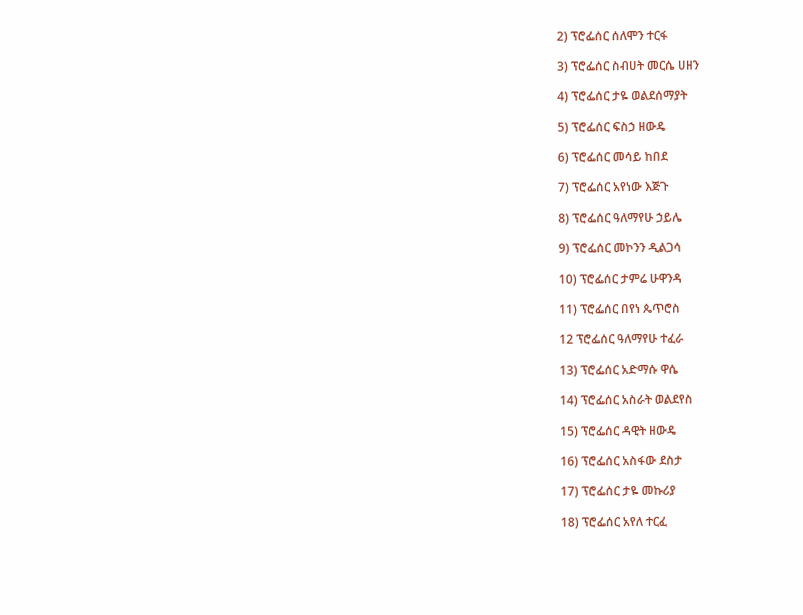2) ፕሮፌሰር ሰለሞን ተርፋ

3) ፕሮፌሰር ስብሀት መርሴ ሀዘን

4) ፕሮፌሰር ታዬ ወልደሰማያት

5) ፕሮፌሰር ፍስኃ ዘውዴ

6) ፕሮፌሰር መሳይ ከበደ

7) ፕሮፌሰር አየነው እጅጉ

8) ፕሮፌሰር ዓለማየሁ ኃይሌ

9) ፕሮፌሰር መኮንን ዲልጋሳ

10) ፕሮፌሰር ታምሬ ሁዋንዳ

11) ፕሮፌሰር በየነ ጴጥሮስ

12 ፕሮፌሰር ዓለማየሁ ተፈራ

13) ፕሮፌሰር አድማሱ ዋሴ

14) ፕሮፌሰር አስራት ወልደየስ

15) ፕሮፌሰር ዳዊት ዘውዴ

16) ፕሮፌሰር አስፋው ደስታ

17) ፕሮፌሰር ታዬ መኩሪያ

18) ፕሮፌሰር አየለ ተርፈ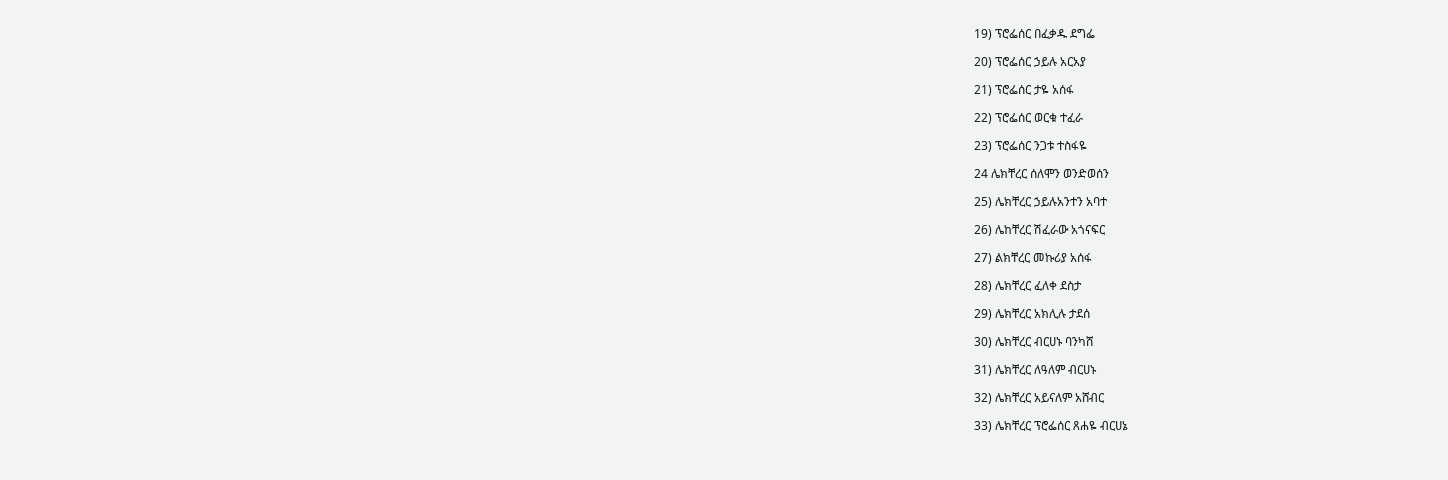19) ፕሮፌሰር በፈቃዱ ደግፌ

20) ፕሮፌሰር ኃይሉ አርአያ

21) ፕሮፌሰር ታዬ አሰፋ

22) ፕሮፌሰር ወርቁ ተፈራ

23) ፕሮፌሰር ንጋቱ ተስፋዬ

24 ሌክቸረር ሰለሞን ወንድወሰን

25) ሌክቸረር ኃይሉአንተን አባተ

26) ሌከቸረር ሽፈራው አጎናፍር

27) ልክቸረር መኩሪያ አሰፋ

28) ሌክቸረር ፈለቀ ደስታ

29) ሌክቸረር አክሊሉ ታደሰ

30) ሌክቸረር ብርሀኑ ባንካሸ

31) ሌክቸረር ለዓለም ብርሀኑ

32) ሌክቸረር አይናለም አሸብር

33) ሌክቸረር ፕሮፌሰር ጸሐዬ ብርሀኔ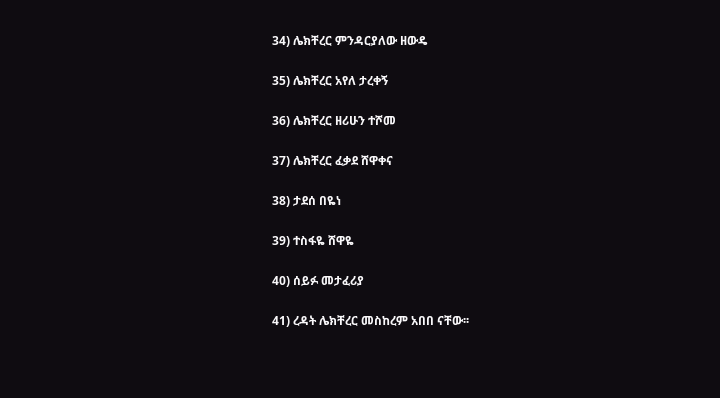34) ሌክቸረር ምንዳርያለው ዘውዴ

35) ሌክቸረር አየለ ታረቀኝ

36) ሌክቸረር ዘሪሁን ተሾመ

37) ሌክቸረር ፈቃደ ሸዋቀና

38) ታደሰ በዬነ

39) ተስፋዬ ሸዋዬ

40) ሰይፉ መታፈሪያ

41) ረዳት ሌክቸረር መስከረም አበበ ናቸው፡፡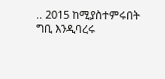.. 2015 ከሚያስተምሩበት ግቢ እንዲባረሩ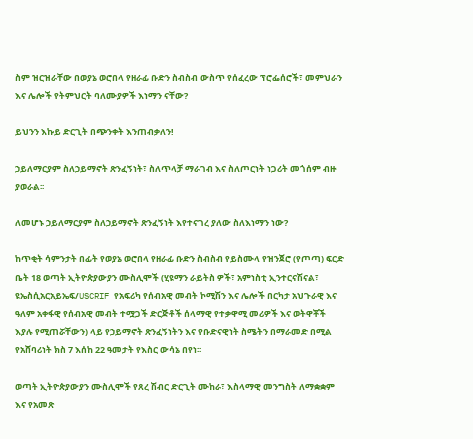ስም ዝርዝራቸው በወያኔ ወሮበላ የዘራፊ ቡድን ስብስብ ውስጥ የሰፈረው ፕሮፌሰሮች፣ መምህራን እና ሌሎች የትምህርት ባለሙያዎች እነማን ናቸው?

ይህንን እኩይ ድርጊት በጭንቀት እንጠብቃለን!

ኃይለማርያም ስለኃይማኖት ጽንፈኝነት፣ ስለጥላቻ ማራገብ እና ስለጦርነት ነጋሪት መጎሰም ብዙ ያወራል፡፡

ለመሆኑ ኃይለማርያም ስለኃይማኖት ጽንፈኝነት እየተናገረ ያለው ስለእነማን ነው?

ከጥቂት ሳምንታት በፊት የወያኔ ወሮበላ የዘራፊ ቡድን ስብስብ የይስሙላ የዝንጀሮ (የጦጣ) ፍርድ ቤት 18 ወጣት ኢትዮጵያውያን ሙስሊሞች (ሂዩማን ራይትስ ዎች፣ አምነስቲ ኢንተርናሽናል፣ ዩኤስሲአርአይኤፍ/USCRIF የአፍሪካ የሰብአዊ መብት ኮሚሽን እና ሌሎች በርካታ አህጉራዊ እና ዓለም አቀፋዊ የሰብአዊ መብት ተሟጋች ድርጅቶች ሰላማዊ የተቃዋሚ መሪዎች እና ወትዋቾች እያሉ የሚጠሯቸውን) ላይ የኃይማኖት ጽንፈኝነትን እና የቡድናዊነት ስሜትን በማራመድ በሚል የአሸባሪነት ክስ 7 እሰከ 22 ዓመታት የእስር ውሳኔ በየነ፡፡

ወጣት ኢትዮጵያውያን ሙስሊሞች የጸረ ሽብር ድርጊት ሙከራ፣ እስላማዊ መንግስት ለማቋቋም እና የአመጽ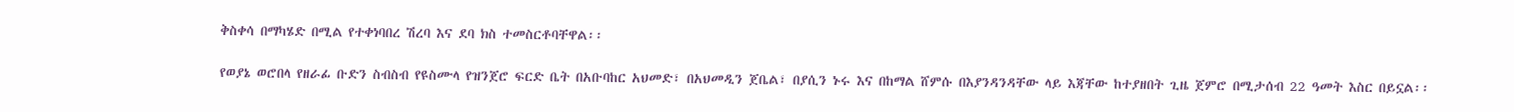ቅስቀሳ በማካሄድ በሚል የተቀነባበረ ሽረባ እና ደባ ክስ ተመስርቶባቸዋል፡፡

የወያኔ ወሮበላ የዘራፊ ቡድን ስብስብ የዩስሙላ የዝንጀሮ ፍርድ ቤት በአቡባከር አህመድ፣ በአህመዲን ጀቤል፣ በያሲን ኑሩ እና በከማል ሸምሱ በእያንዳንዳቸው ላይ እጃቸው ከተያዘበት ጊዜ ጀምሮ በሚታሰብ 22 ዓመት እስር በይኗል፡፡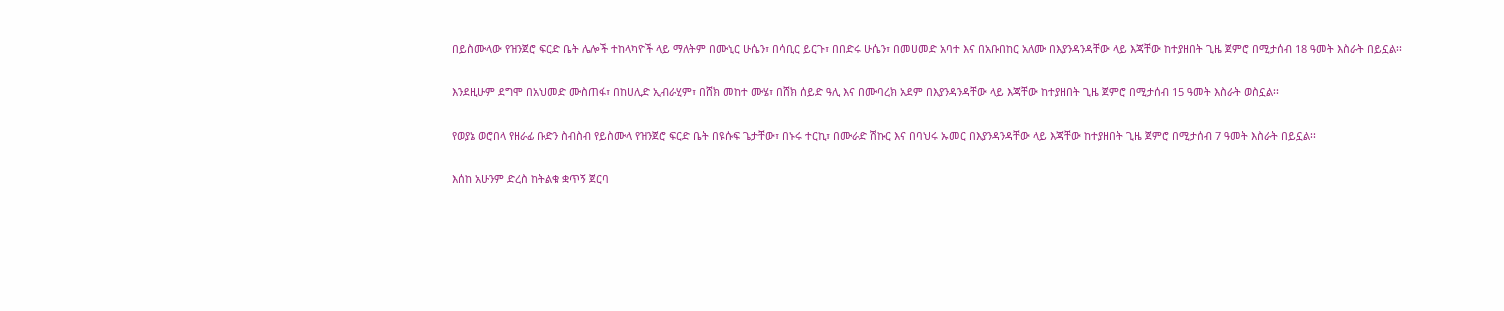በይስሙላው የዝንጀሮ ፍርድ ቤት ሌሎች ተከላካዮች ላይ ማለትም በሙኒር ሁሴን፣ በሳቢር ይርጉ፣ በበድሩ ሁሴን፣ በመሀመድ አባተ እና በአቡበከር አለሙ በእያንዳንዳቸው ላይ እጃቸው ከተያዘበት ጊዜ ጀምሮ በሚታሰብ 18 ዓመት እስራት በይኗል፡፡

እንደዚሁም ደግሞ በአህመድ ሙስጠፋ፣ በከሀሊድ ኢብራሂም፣ በሸክ መከተ ሙሄ፣ በሸክ ሰይድ ዓሊ እና በሙባረክ አደም በእያንዳንዳቸው ላይ እጃቸው ከተያዘበት ጊዜ ጀምሮ በሚታሰብ 15 ዓመት እስራት ወስኗል፡፡

የወያኔ ወሮበላ የዘራፊ ቡድን ስብስብ የይስሙላ የዝንጀሮ ፍርድ ቤት በዩሱፍ ጌታቸው፣ በኑሩ ተርኪ፣ በሙራድ ሽኩር እና በባህሩ ኡመር በእያንዳንዳቸው ላይ እጃቸው ከተያዘበት ጊዜ ጀምሮ በሚታሰብ 7 ዓመት እስራት በይኗል፡፡

እሰከ አሁንም ድረስ ከትልቁ ቋጥኝ ጀርባ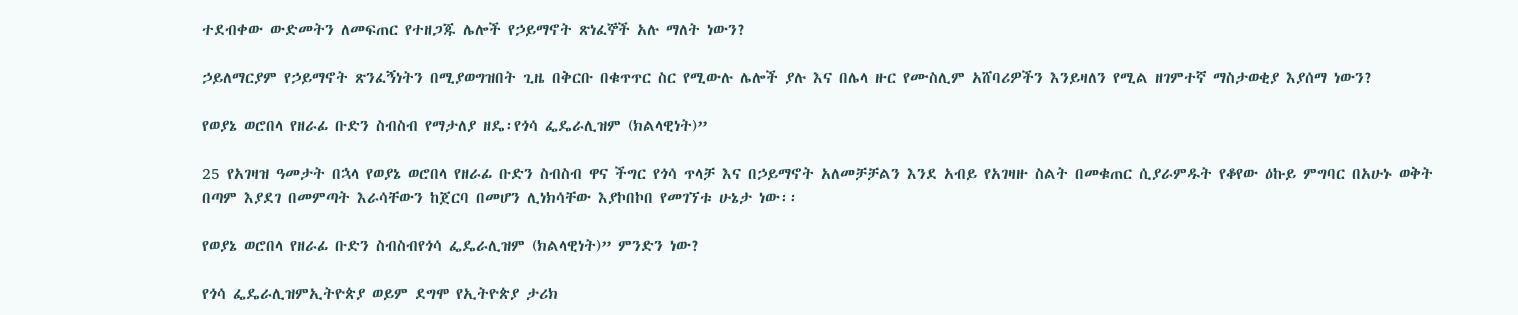ተደብቀው ውድመትን ለመፍጠር የተዘጋጁ ሌሎች የኃይማኖት ጽነፈኞች አሉ ማለት ነውን?

ኃይለማርያም የኃይማኖት ጽንፈኝነትን በሚያወግዝበት ጊዜ በቅርቡ በቁጥጥር ስር የሚውሉ ሌሎች ያሉ እና በሌላ ዙር የሙስሊም አሸባሪዎችን እንይዛለን የሚል ዘገምተኛ ማስታወቂያ እያሰማ ነውን?

የወያኔ ወሮበላ የዘራፊ ቡድን ስብስብ የማታለያ ዘዴ፡የጎሳ ፌዴራሊዝም (ክልላዊነት)”

25 የአገዛዝ ዓመታት በኋላ የወያኔ ወሮበላ የዘራፊ ቡድን ስብስብ ዋና ችግር የጎሳ ጥላቻ እና በኃይማኖት አለመቻቻልን እንደ አብይ የአገዛዙ ስልት በመቁጠር ሲያራምዱት የቆየው ዕኩይ ምግባር በአሁኑ ወቅት በጣም እያደገ በመምጣት እራሳቸውን ከጀርባ በመሆን ሊነክሳቸው እያኮበኮበ የመገኘቱ ሁኔታ ነው፡፡

የወያኔ ወሮበላ የዘራፊ ቡድን ስብስብየጎሳ ፌዴራሊዝም (ክልላዊነት)” ምንድን ነው?

የጎሳ ፌዴራሊዝምኢትዮጵያ ወይም ደግሞ የኢትዮጵያ ታሪክ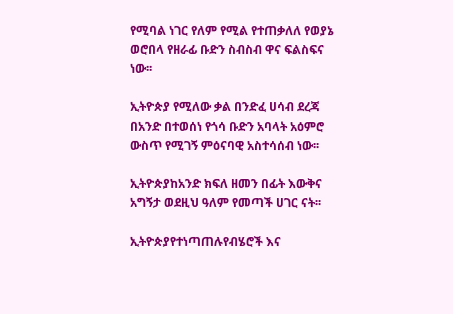የሚባል ነገር የለም የሚል የተጠቃለለ የወያኔ ወሮበላ የዘራፊ ቡድን ስብስብ ዋና ፍልስፍና ነው፡፡

ኢትዮጵያ የሚለው ቃል በንድፈ ሀሳብ ደረጃ በአንድ በተወሰነ የጎሳ ቡድን አባላት አዕምሮ ውስጥ የሚገኝ ምዕናባዊ አስተሳሰብ ነው፡፡

ኢትዮጵያከአንድ ክፍለ ዘመን በፊት እውቅና አግኝታ ወደዚህ ዓለም የመጣች ሀገር ናት፡፡

ኢትዮጵያየተነጣጠሉየብሄሮች እና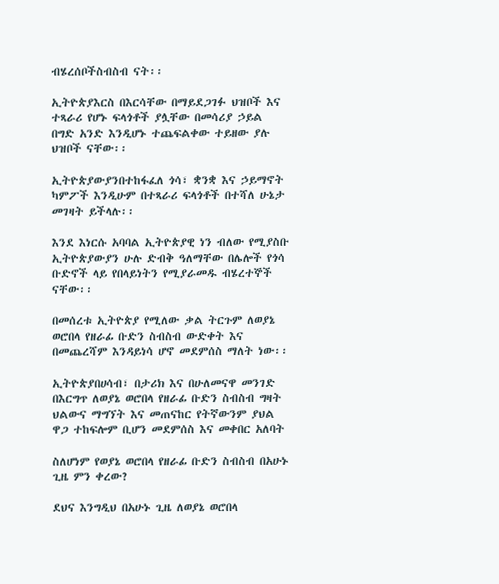ብሄረሰቦችስብስብ ናት፡፡

ኢትዮጵያእርስ በእርሳቸው በማይደጋገፉ ህዝቦች እና ተጻራሪ የሆኑ ፍላጎቶች ያሏቸው በመሳሪያ ኃይል በግድ አንድ እንዲሆኑ ተጨፍልቀው ተይዘው ያሉ ህዝቦች ናቸው፡፡

ኢትዮጵያውያንበተከፋፈለ ጎሳ፣ ቋንቋ እና ኃይማኖት ካምፖች እንዲሁም በተጻራሪ ፍላጎቶች በተሻለ ሁኔታ መገዛት ይችላሉ፡፡

እንደ እነርሱ አባባል ኢትዮጵያዊ ነን ብለው የሚያስቡ ኢትዮጵያውያን ሁሉ ድብቅ ዓለማቸው በሌሎች የጎሳ ቡድኖች ላይ የበላይነትን የሚያራመዱ ብሄረተኞች ናቸው፡፡

በመሰረቱ ኢትዮጵያ የሚለው ቃል ትርጉም ለወያኔ ወሮበላ የዘራፊ ቡድን ስብስብ ውድቀት እና በመጨረሻም እንዳይነሳ ሆኖ መደምሰስ ማለት ነው፡፡

ኢትዮጵያበሀሳብ፣ በታሪክ እና በሁለመናዋ መንገድ በእርግጥ ለወያኔ ወሮበላ የዘራፊ ቡድን ስብስብ ግዛት ህልውና ማግኘት እና መጠናከር የትኛውንም ያህል ዋጋ ተከፍሎም ቢሆን መደምሰስ እና መቀበር አለባት

ስለሆነም የወያኔ ወሮበላ የዘራፊ ቡድን ስብስብ በአሁኑ ጊዜ ምን ቀረው?

ደህና እንግዲህ በአሁኑ ጊዜ ለወያኔ ወሮበላ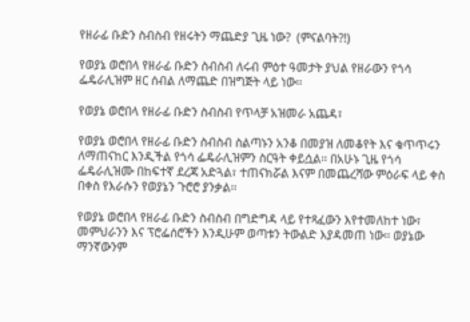የዘራፊ ቡድን ስብስብ የዘሩትን ማጨድያ ጊዜ ነው?  (ምናልባት?!)

የወያኔ ወሮበላ የዘራፊ ቡድን ስብስብ ለሩብ ምዕተ ዓመታት ያህል የዘራውን የጎሳ ፌዴራሊዝም ዘር ሰብል ለማጨድ በዝግጅት ላይ ነው፡፡

የወያኔ ወሮበላ የዘራፊ ቡድን ስብስብ የጥላቻ አዝመራ አጨዳ፣

የወያኔ ወሮበላ የዘራፊ ቡድን ስብስብ ስልጣኑን አንቆ በመያዝ ለመቆየት እና ቁጥጥሩን ለማጠናከር እንዲችል የጎሳ ፌዴራሊዝምን ስርዓት ቀይሷል፡፡ በአሁኑ ጊዜ የጎሳ ፌዴራሊዝሙ በከፍተኛ ደረጃ አድጓል፣ ተጠናክሯል እናም በመጨረሻው ምዕራፍ ላይ ቀስ በቀስ የእራሱን የወያኔን ጉሮሮ ያንቃል፡፡

የወያኔ ወሮበላ የዘራፊ ቡድን ስብስብ በግድግዳ ላይ የተጻፈውን እየተመለከተ ነው፣ መምህራንን እና ፕሮፌሰሮችን እንዲሁም ወጣቱን ትውልድ እያዳመጠ ነው፡፡ ወያኔው ማንኛውንም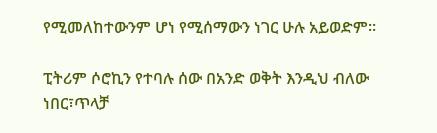የሚመለከተውንም ሆነ የሚሰማውን ነገር ሁሉ አይወድም፡፡

ፒትሪም ሶሮኪን የተባሉ ሰው በአንድ ወቅት እንዲህ ብለው ነበር፣ጥላቻ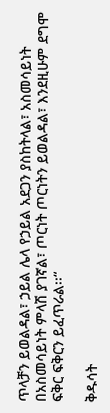ጥላቻን ይወልዳል፣ ኃይል ሌላ የኃይል አደጋን ያስከትላል፣ አስመሳይነት በአስመሳይነት ምላሽ ያገኛል፣ ጦርነት ጦርነትን ይወልዳል፣ እንደዚሁም ደግሞ ፍቅር ፍቅርን ይፈጥራል፡፡“

ቅዱሳት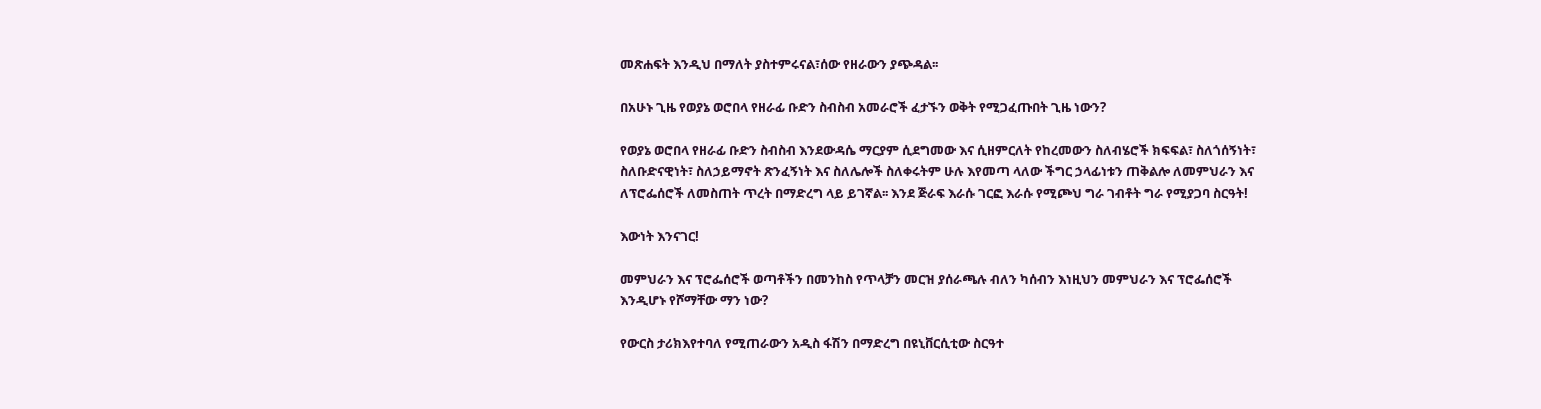መጽሐፍት እንዲህ በማለት ያስተምሩናል፣ሰው የዘራውን ያጭዳል፡፡

በአሁኑ ጊዜ የወያኔ ወሮበላ የዘራፊ ቡድን ስብስብ አመራሮች ፈታኙን ወቅት የሚጋፈጡበት ጊዜ ነውን?

የወያኔ ወሮበላ የዘራፊ ቡድን ስብስብ እንደውዳሴ ማርያም ሲደግመው እና ሲዘምርለት የከረመውን ስለብሄሮች ክፍፍል፣ ስለጎሰኝነት፣ ስለቡድናዊነት፣ ስለኃይማኖት ጽንፈኝነት እና ስለሌሎች ስለቀሩትም ሁሉ እየመጣ ላለው ችግር ኃላፊነቱን ጠቅልሎ ለመምህራን እና ለፕሮፌሰሮች ለመስጠት ጥረት በማድረግ ላይ ይገኛል፡፡ እንደ ጅራፍ እራሱ ገርፎ እራሱ የሚጮህ ግራ ገብቶት ግራ የሚያጋባ ስርዓት!

እውነት እንናገር!

መምህራን እና ፕሮፌሰሮች ወጣቶችን በመንከስ የጥላቻን መርዝ ያሰራጫሉ ብለን ካሰብን እነዚህን መምህራን እና ፕሮፌሰሮች እንዲሆኑ የሾማቸው ማን ነው?

የውርስ ታሪክእየተባለ የሚጠራውን አዲስ ፋሽን በማድረግ በዩኒቨርሲቲው ስርዓተ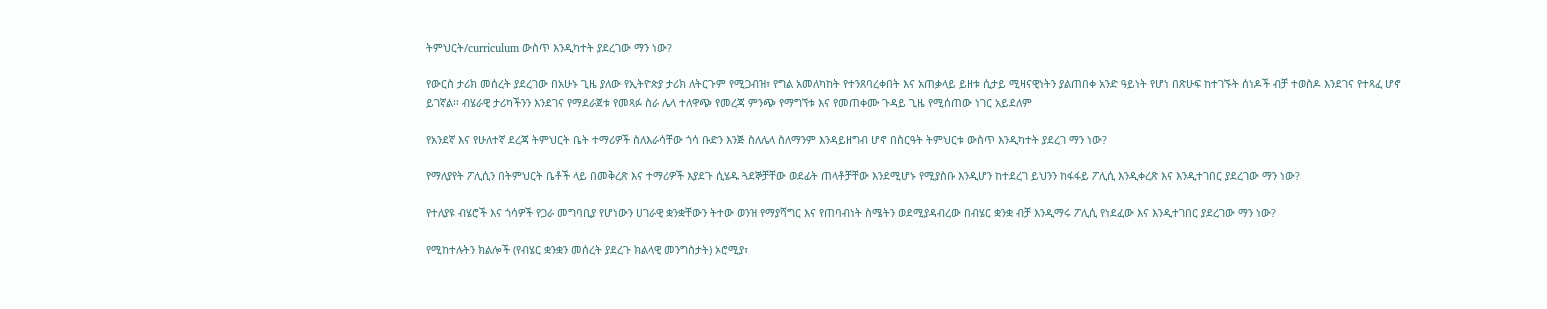ትምህርት/curriculum ውስጥ እንዲካተት ያደረገው ማን ነው?

የውርስ ታሪክ መሰረት ያደረገው በአሁኑ ጊዜ ያለው የኢትዮጵያ ታሪክ ለትርጉም የሚጋብዝ፣ የግል አመለካከት የተንጸባረቀበት እና አጠቃላይ ይዘቱ ሲታይ ሚዛናዊነትን ያልጠበቀ አንድ ዓይነት የሆነ በጽሁፍ ከተገኙት ሰነዶች ብቻ ተወስዶ እንደገና የተጻፈ ሆኖ ይገኛል፡፡ ብሄራዊ ታሪካችንን እንደገና የማደራጀቱ የመጻፉ ስራ ሌላ ተለዋጭ የመረጃ ምንጭ የማግኘቱ እና የመጠቀሙ ጉዳይ ጊዜ የሚሰጠው ነገር አይደለም

የአንደኛ እና የሁለተኛ ደረጃ ትምህርት ቤት ተማሪዎች ስለእራሳቸው ጎሳ ቡድን እንጅ ስለሌላ ስለማንም እንዳይዘግብ ሆኖ በስርዓት ትምህርቱ ውስጥ እንዲካተት ያደረገ ማን ነው?

የማለያየት ፖሊሲን በትምህርት ቤቶች ላይ በመቅረጽ እና ተማሪዎች እያደጉ ሲሄዱ ጓደኞቻቸው ወደፊት ጠላቶቻቸው እንደሚሆኑ የሚያስቡ እንዲሆን ከተደረገ ይህንን ከፋፋይ ፖሊሲ እንዲቀረጽ እና እንዲተገበር ያደረገው ማን ነው?

የተለያዩ ብሄሮች እና ጎሳዎች የጋራ መግባቢያ የሆነውን ሀገራዊ ቋንቋቸውን ትተው ወንዝ የማያሻግር እና የጠባብነት ስሜትን ወደሚያዳብረው በብሄር ቋንቋ ብቻ እንዲማሩ ፖሊሲ የነደፈው እና እንዲተገበር ያደረገው ማን ነው?

የሚከተሉትን ክልሎች (የብሄር ቋንቋን መሰረት ያደረጉ ክልላዊ መንግስታት) ኦሮሚያ፣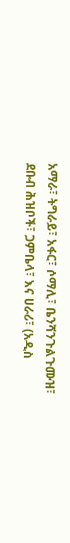አማራ፣ ትግራይ፣ አፋር፣ ሶማሊ፣ ቤንሻንጉልጉሙዝ፣ ደቡብ ሕዝቦች፣ ጋምቤላ፣ እና ሀራሪ፣ (አዲስ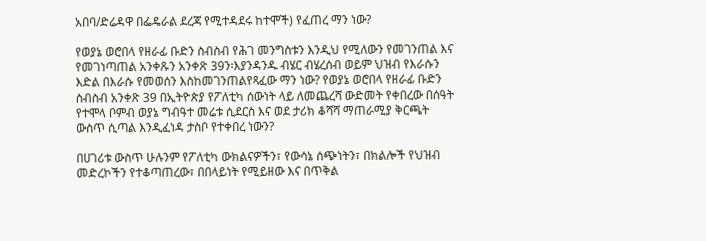አበባ/ድሬዳዋ በፌዴራል ደረጃ የሚተዳደሩ ከተሞች) የፈጠረ ማን ነው?

የወያኔ ወሮበላ የዘራፊ ቡድን ስብስብ የሕገ መንግስቱን እንዲህ የሚለውን የመገንጠል እና የመገነጣጠል አንቀጹን አንቀጽ 39ን፡እያንዳንዱ ብሄር ብሄረሰብ ወይም ህዝብ የእራሱን እድል በእራሱ የመወሰን እስከመገንጠልየጻፈው ማን ነው? የወያኔ ወሮበላ የዘራፊ ቡድን ስብስብ አንቀጽ 39 በኢትዮጵያ የፖለቲካ ሰውነት ላይ ለመጨረሻ ውድመት የቀበረው በሰዓት የተሞላ ቦምብ ወያኔ ግብዓተ መሬቱ ሲደርስ እና ወደ ታሪክ ቆሻሻ ማጠራሚያ ቅርጫት ውስጥ ሲጣል እንዲፈነዳ ታስቦ የተቀበረ ነውን?

በሀገሪቱ ውስጥ ሁሉንም የፖለቲካ ውክልናዎችን፣ የውሳኔ ሰጭነትን፣ በክልሎች የህዝብ መድረኮችን የተቆጣጠረው፣ በበላይነት የሚይዘው እና በጥቅል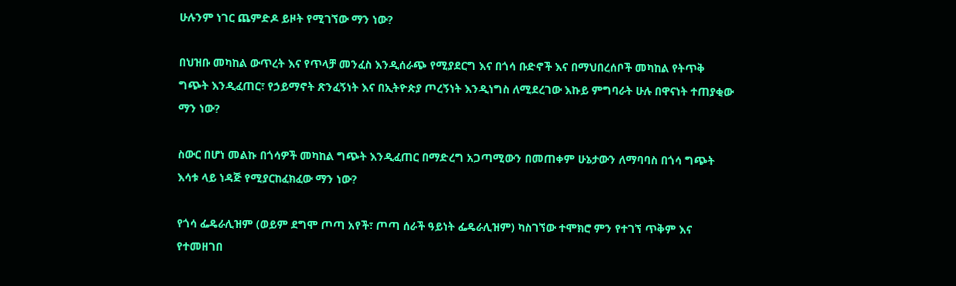ሁሉንም ነገር ጨምድዶ ይዞት የሚገኘው ማን ነው?

በህዝቡ መካከል ውጥረት እና የጥላቻ መንፈስ እንዲሰራጭ የሚያደርግ እና በጎሳ ቡድኖች እና በማህበረሰቦች መካከል የትጥቅ ግጭት እንዲፈጠር፣ የኃይማኖት ጽንፈኝነት እና በኢትዮጵያ ጦረኝነት እንዲነግስ ለሚደረገው እኩይ ምግባራት ሁሉ በዋናነት ተጠያቂው ማን ነው?

ስውር በሆነ መልኩ በጎሳዎች መካከል ግጭት እንዲፈጠር በማድረግ አጋጣሚውን በመጠቀም ሁኔታውን ለማባባስ በጎሳ ግጭት እሳቱ ላይ ነዳጅ የሚያርከፈክፈው ማን ነው?

የጎሳ ፌዴራሊዝም (ወይም ደግሞ ጦጣ አየች፣ ጦጣ ሰራች ዓይነት ፌዴራሊዝም) ካስገኘው ተሞክሮ ምን የተገኘ ጥቅም እና የተመዘገበ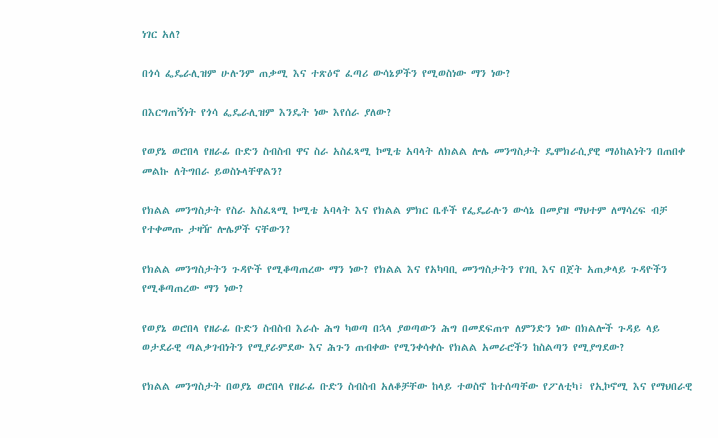ነገር አለ?

በጎሳ ፌዴራሊዝም ሁሉንም ጠቃሚ እና ተጽዕኖ ፈጣሪ ውሳኔዎችን የሚወስነው ማን ነው?

በእርግጠኝነት የጎሳ ፌዴራሊዝም እንዴት ነው እየሰራ ያለው?

የወያኔ ወሮበላ የዘራፊ ቡድን ስብስብ ዋና ስራ አስፈጻሚ ኮሚቴ አባላት ለክልል ሎሌ መንግስታት ዴሞክራሲያዊ ማዕከልነትን በጠበቀ መልኩ ለትግበራ ይወስኑላቸዋልን?

የክልል መንግስታት የስራ አስፈጻሚ ኮሚቴ አባላት እና የክልል ምክር ቤቶች የፌዴራሉን ውሳኔ በመያዝ ማህተም ለማሳረፍ ብቻ የተቀመጡ ታዛዥ ሎሌዎች ናቸውን?

የክልል መንግስታትን ጉዳዮች የሚቆጣጠረው ማን ነው? የክልል እና የአካባቢ መንግስታትን የገቢ እና በጀት አጠቃላይ ጉዳዮችን የሚቆጣጠረው ማን ነው?

የወያኔ ወሮበላ የዘራፊ ቡድን ስብስብ እራሱ ሕግ ካወጣ በኋላ ያወጣውን ሕግ በመደፍጠጥ ለምንድን ነው በክልሎች ጉዳይ ላይ ወታደራዊ ጣልቃገብነትን የሚያራምደው እና ሕጉን ጠብቀው የሚንቀሳቀሱ የክልል አመራሮችን ከስልጣን የሚያግደው?

የክልል መንግስታት በወያኔ ወሮበላ የዘራፊ ቡድን ስብስብ አለቆቻቸው ከላይ ተወስኖ ከተሰጣቸው የፖለቲካ፣ የኢኮኖሚ እና የማህበራዊ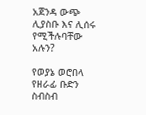አጀንዳ ውጭ ሊያስቡ እና ሊሰሩ የሚችሉባቸው አሉን?

የወያኔ ወሮበላ የዘራፊ ቡድን ስብስብ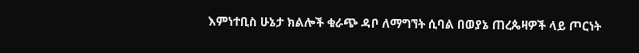እምነተቢስ ሁኔታ ክልሎች ቁራጭ ዳቦ ለማግኘት ሲባል በወያኔ ጠረጴዛዎች ላይ ጦርነት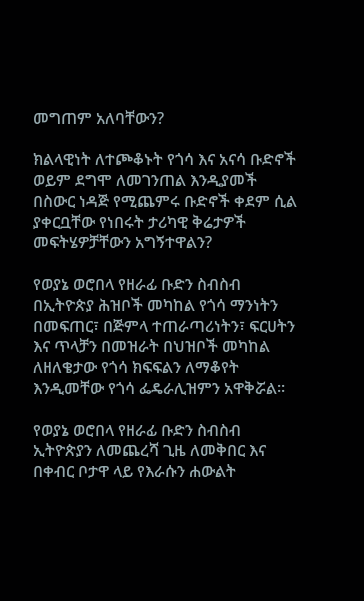መግጠም አለባቸውን?

ክልላዊነት ለተጮቆኑት የጎሳ እና አናሳ ቡድኖች ወይም ደግሞ ለመገንጠል እንዲያመች በስውር ነዳጅ የሚጨምሩ ቡድኖች ቀደም ሲል ያቀርቧቸው የነበሩት ታሪካዊ ቅሬታዎች መፍትሄዎቻቸውን አግኝተዋልን?

የወያኔ ወሮበላ የዘራፊ ቡድን ስብስብ በኢትዮጵያ ሕዝቦች መካከል የጎሳ ማንነትን በመፍጠር፣ በጅምላ ተጠራጣሪነትን፣ ፍርሀትን እና ጥላቻን በመዝራት በህዝቦች መካከል ለዘለቄታው የጎሳ ክፍፍልን ለማቆየት እንዲመቸው የጎሳ ፌዴራሊዝምን አዋቅሯል፡፡

የወያኔ ወሮበላ የዘራፊ ቡድን ስብስብ ኢትዮጵያን ለመጨረሻ ጊዜ ለመቅበር እና በቀብር ቦታዋ ላይ የእራሱን ሐውልት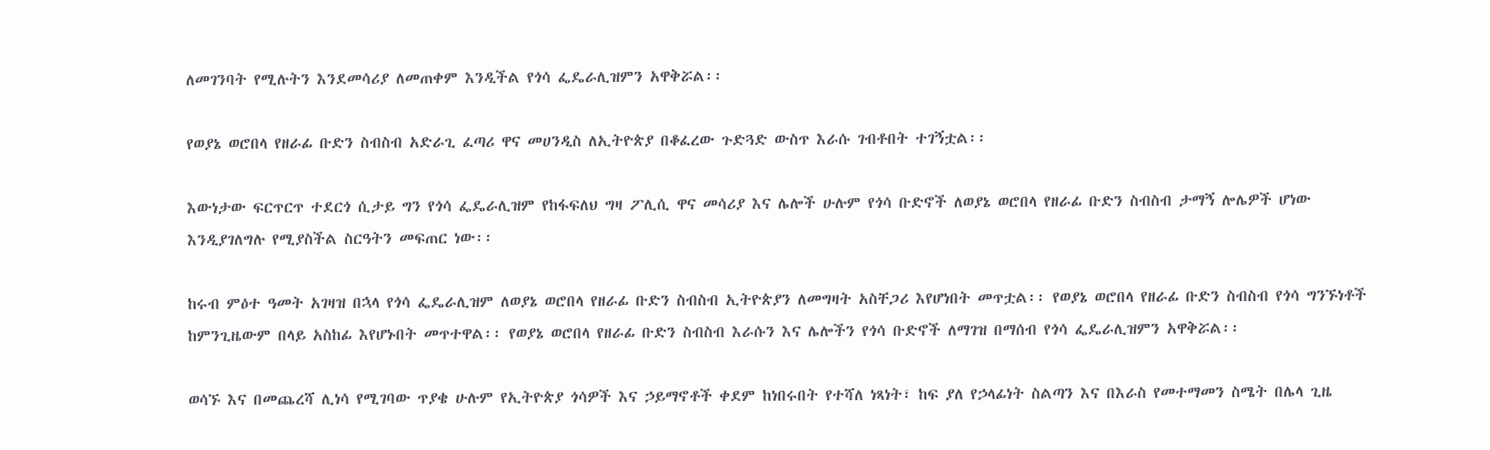ለመገንባት የሚሉትን እንደመሳሪያ ለመጠቀም እንዲችል የጎሳ ፌዴራሊዝምን አዋቅሯል፡፡

የወያኔ ወሮበላ የዘራፊ ቡድን ስብስብ አድራጊ ፈጣሪ ዋና መሀንዲስ ለኢትዮጵያ በቆፈረው ጉድጓድ ውስጥ እራሱ ገብቶበት ተገኝቷል፡፡

እውነታው ፍርጥርጥ ተደርጎ ሲታይ ግን የጎሳ ፌዴራሊዝም የከፋፍለህ ግዛ ፖሊሲ ዋና መሳሪያ እና ሌሎች ሁሉም የጎሳ ቡድኖች ለወያኔ ወሮበላ የዘራፊ ቡድን ስብስብ ታማኝ ሎሌዎች ሆነው እንዲያገለግሉ የሚያስችል ስርዓትን መፍጠር ነው፡፡

ከሩብ ምዕተ ዓመት አገዛዝ በኋላ የጎሳ ፌዴራሊዝም ለወያኔ ወሮበላ የዘራፊ ቡድን ስብስብ ኢትዮጵያን ለመግዛት አስቸጋሪ እየሆነበት መጥቷል፡፡ የወያኔ ወሮበላ የዘራፊ ቡድን ስብስብ የጎሳ ግንኙነቶች ከምንጊዜውም በላይ አስከፊ እየሆኑበት መጥተዋል፡፡ የወያኔ ወሮበላ የዘራፊ ቡድን ስብስብ እራሱን እና ሌሎችን የጎሳ ቡድኖች ለማገዝ በማሰብ የጎሳ ፌዴራሊዝምን አዋቅሯል፡፡

ወሳኙ እና በመጨረሻ ሊነሳ የሚገባው ጥያቄ ሁሉም የኢትዮጵያ ጎሳዎች እና ኃይማኖቶች ቀደም ከነበሩበት የተሻለ ነጻነት፣ ከፍ ያለ የኃላፊነት ስልጣን እና በእራስ የመተማመን ስሜት በሌላ ጊዜ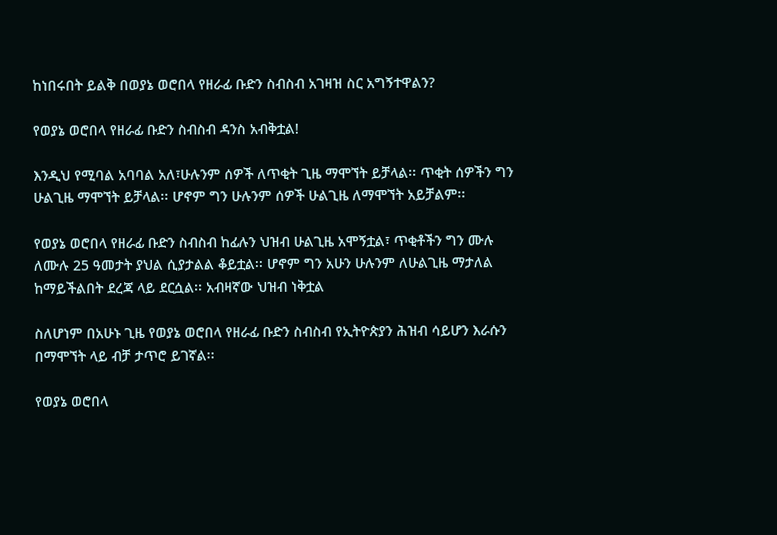ከነበሩበት ይልቅ በወያኔ ወሮበላ የዘራፊ ቡድን ስብስብ አገዛዝ ስር አግኝተዋልን?

የወያኔ ወሮበላ የዘራፊ ቡድን ስብስብ ዳንስ አብቅቷል!

እንዲህ የሚባል አባባል አለ፣ሁሉንም ሰዎች ለጥቂት ጊዜ ማሞኘት ይቻላል፡፡ ጥቂት ሰዎችን ግን ሁልጊዜ ማሞኘት ይቻላል፡፡ ሆኖም ግን ሁሉንም ሰዎች ሁልጊዜ ለማሞኘት አይቻልም፡፡

የወያኔ ወሮበላ የዘራፊ ቡድን ስብስብ ከፊሉን ህዝብ ሁልጊዜ አሞኝቷል፣ ጥቂቶችን ግን ሙሉ ለሙሉ 25 ዓመታት ያህል ሲያታልል ቆይቷል፡፡ ሆኖም ግን አሁን ሁሉንም ለሁልጊዜ ማታለል ከማይችልበት ደረጃ ላይ ደርሷል፡፡ አብዛኛው ህዝብ ነቅቷል

ስለሆነም በአሁኑ ጊዜ የወያኔ ወሮበላ የዘራፊ ቡድን ስብስብ የኢትዮጵያን ሕዝብ ሳይሆን እራሱን በማሞኘት ላይ ብቻ ታጥሮ ይገኛል፡፡

የወያኔ ወሮበላ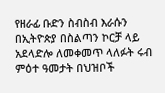የዘራፊ ቡድን ስብስብ እራሱን በኢትዮጵያ በስልጣን ኮርቻ ላይ አደላድሎ ለመቀመጥ ላለፉት ሩብ ምዕተ ዓመታት በህዝቦች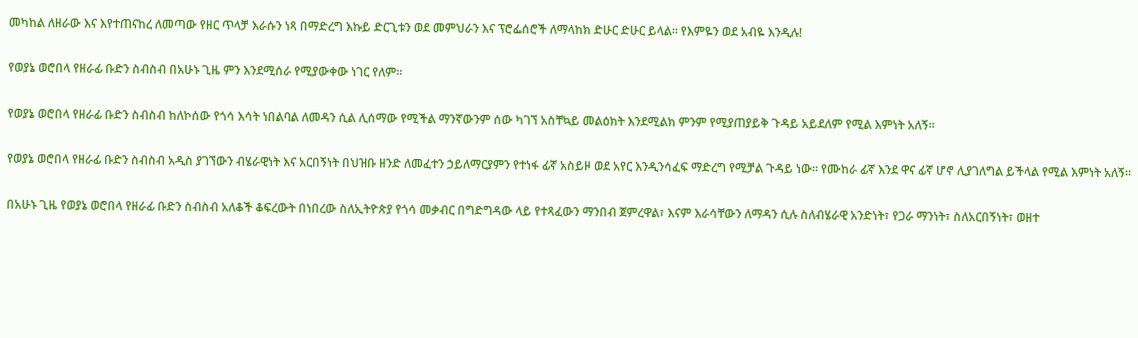መካከል ለዘራው እና እየተጠናከረ ለመጣው የዘር ጥላቻ እራሱን ነጻ በማድረግ እኩይ ድርጊቱን ወደ መምህራን እና ፕሮፌሰሮች ለማላከክ ድሁር ድሁር ይላል፡፡ የእምዬን ወደ አብዬ እንዲሉ!

የወያኔ ወሮበላ የዘራፊ ቡድን ስብስብ በአሁኑ ጊዜ ምን እንደሚሰራ የሚያውቀው ነገር የለም፡፡

የወያኔ ወሮበላ የዘራፊ ቡድን ስብስብ ከለኮሰው የጎሳ እሳት ነበልባል ለመዳን ሲል ሊሰማው የሚችል ማንኛውንም ሰው ካገኘ አስቸኳይ መልዕክት እንደሚልክ ምንም የሚያጠያይቅ ጉዳይ አይደለም የሚል እምነት አለኝ፡፡

የወያኔ ወሮበላ የዘራፊ ቡድን ስብስብ አዲስ ያገኘውን ብሄራዊነት እና አርበኝነት በህዝቡ ዘንድ ለመፈተን ኃይለማርያምን የተነፋ ፊኛ አስይዞ ወደ አየር እንዲንሳፈፍ ማድረግ የሚቻል ጉዳይ ነው፡፡ የሙከራ ፊኛ እንደ ዋና ፊኛ ሆኖ ሊያገለግል ይችላል የሚል እምነት አለኝ፡፡

በአሁኑ ጊዜ የወያኔ ወሮበላ የዘራፊ ቡድን ስብስብ አለቆች ቆፍረውት በነበረው ስለኢትዮጵያ የጎሳ መቃብር በግድግዳው ላይ የተጻፈውን ማንበብ ጀምረዋል፣ እናም እራሳቸውን ለማዳን ሲሉ ስለብሄራዊ አንድነት፣ የጋራ ማንነት፣ ስለአርበኝነት፣ ወዘተ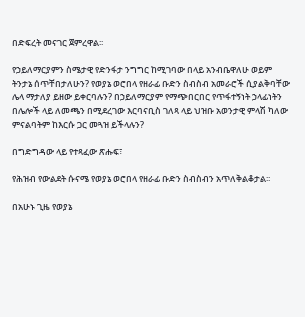በድፍረት መናገር ጀምረዋል፡፡

የኃይለማርያምን ስሜታዊ የድንፋታ ንግግር ከሚገባው በላይ አንብቤዋለሁ ወይም ትንታኔ ሰጥቸበታለሁን? የወያኔ ወሮበላ የዘራፊ ቡድን ስብስብ አመራሮች ሲያልቅባቸው ሌላ ማታለያ ይዘው ይቀርባሉን? በኃይለማርያም የማጭበርበር የጥፋተኝነት ኃላፊነትን በሌሎች ላይ ለመጫን በሚደረገው እርባናቢስ ገለጻ ላይ ህዝቡ አወንታዊ ምላሽ ካለው ምናልባትም ከእርሱ ጋር መጓዝ ይችላሉን?

በግድግዳው ላይ የተጻፈው ጽሑፍ፣

የሕዝብ የውልደት ሱናሜ የወያኔ ወሮበላ የዘራፊ ቡድን ስብስብን አጥለቅልቆታል፡፡

በአሁኑ ጊዜ የወያኔ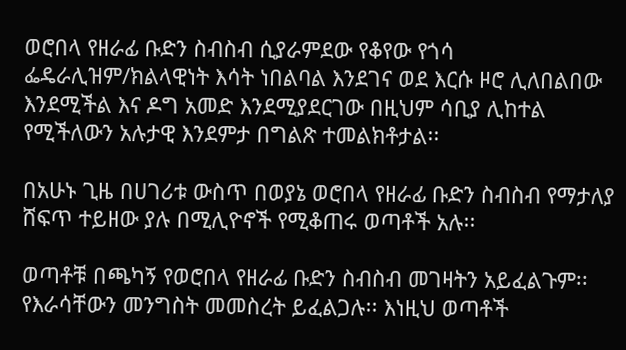ወሮበላ የዘራፊ ቡድን ስብስብ ሲያራምደው የቆየው የጎሳ ፌዴራሊዝም/ክልላዊነት እሳት ነበልባል እንደገና ወደ እርሱ ዞሮ ሊለበልበው እንደሚችል እና ዶግ አመድ እንደሚያደርገው በዚህም ሳቢያ ሊከተል የሚችለውን አሉታዊ እንደምታ በግልጽ ተመልክቶታል፡፡

በአሁኑ ጊዜ በሀገሪቱ ውስጥ በወያኔ ወሮበላ የዘራፊ ቡድን ስብስብ የማታለያ ሸፍጥ ተይዘው ያሉ በሚሊዮኖች የሚቆጠሩ ወጣቶች አሉ፡፡

ወጣቶቹ በጫካኝ የወሮበላ የዘራፊ ቡድን ስብስብ መገዛትን አይፈልጉም፡፡ የእራሳቸውን መንግስት መመስረት ይፈልጋሉ፡፡ እነዚህ ወጣቶች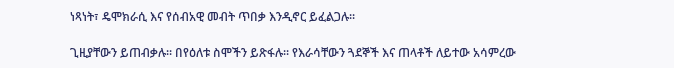ነጻነት፣ ዴሞክራሲ እና የሰብአዊ መብት ጥበቃ እንዲኖር ይፈልጋሉ፡፡

ጊዚያቸውን ይጠብቃሉ፡፡ በየዕለቱ ስሞችን ይጽፋሉ፡፡ የእራሳቸውን ጓደኞች እና ጠላቶች ለይተው አሳምረው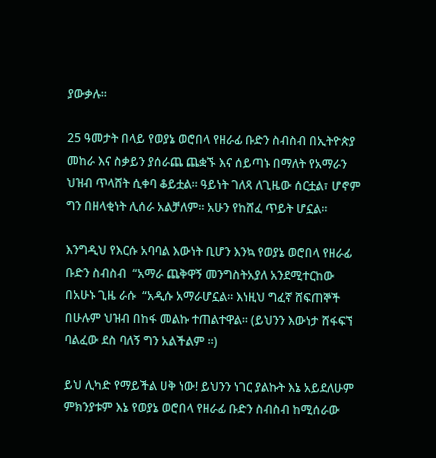ያውቃሉ፡፡

25 ዓመታት በላይ የወያኔ ወሮበላ የዘራፊ ቡድን ስብስብ በኢትዮጵያ መከራ እና ስቃይን ያሰራጨ ጨቋኙ እና ሰይጣኑ በማለት የአማራን ህዝብ ጥላሸት ሲቀባ ቆይቷል፡፡ ዓይነት ገለጻ ለጊዜው ሰርቷል፣ ሆኖም ግን በዘላቂነት ሊሰራ አልቻለም፡፡ አሁን የከሸፈ ጥይት ሆኗል፡፡

እንግዲህ የእርሱ አባባል እውነት ቢሆን እንኳ የወያኔ ወሮበላ የዘራፊ ቡድን ስብስብ  “አማራ ጨቅዋኝ መንግስትአያለ አንደሚተርከው በአሁኑ ጊዜ ራሱ  “አዲሱ አማራሆኗል፡፡ እነዚህ ግፈኛ ሸፍጠኞች በሁሉም ህዝብ በከፋ መልኩ ተጠልተዋል፡፡ (ይህንን እውነታ ሸፋፍኘ  ባልፈው ደስ ባለኝ ግን አልችልም ፡፡)

ይህ ሊካድ የማይችል ሀቅ ነው! ይህንን ነገር ያልኩት እኔ አይደለሁም ምክንያቱም እኔ የወያኔ ወሮበላ የዘራፊ ቡድን ስብስብ ከሚሰራው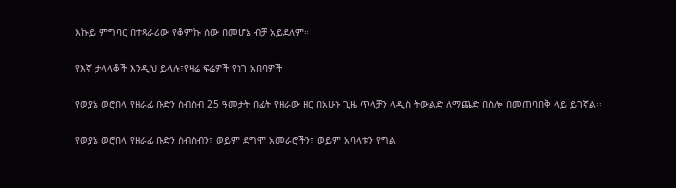እኩይ ምግባር በተጻራሪው የቆምኩ ሰው በመሆኔ ብቻ አይደለም።

የእኛ ታላላቆች እንዲህ ይላሉ፣የዛሬ ፍሬዎች የነገ አበባዎች

የወያኔ ወሮበላ የዘራፊ ቡድን ስብስብ 25 ዓመታት በፊት የዘራው ዘር በአሁኑ ጊዜ ጥላቻን ላዲስ ትውልድ ለማጨድ በስሎ በመጠባበቅ ላይ ይገኛል፡፡

የወያኔ ወሮበላ የዘራፊ ቡድን ስብስብን፣ ወይም ደግሞ አመራሮችን፣ ወይም አባላቱን የግል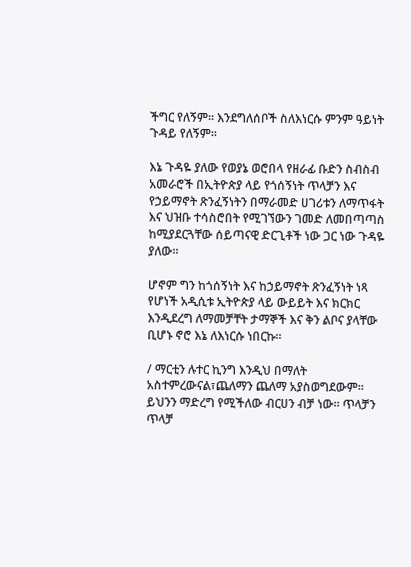ችግር የለኝም፡፡ እንደግለሰቦች ስለእነርሱ ምንም ዓይነት ጉዳይ የለኝም፡፡

እኔ ጉዳዬ ያለው የወያኔ ወሮበላ የዘራፊ ቡድን ስብስብ አመራሮች በኢትዮጵያ ላይ የጎሰኝነት ጥላቻን እና የኃይማኖት ጽንፈኝነትን በማራመድ ሀገሪቱን ለማጥፋት እና ህዝቡ ተሳስሮበት የሚገኘውን ገመድ ለመበጣጣስ ከሚያደርጓቸው ሰይጣናዊ ድርጊቶች ነው ጋር ነው ጉዳዬ ያለው፡፡

ሆኖም ግን ከጎሰኝነት እና ከኃይማኖት ጽንፈኝነት ነጻ የሆነች አዲሲቱ ኢትዮጵያ ላይ ውይይት እና ክርክር እንዲደረግ ለማመቻቸት ታማኞች እና ቅን ልቦና ያላቸው ቢሆኑ ኖሮ እኔ ለእነርሱ ነበርኩ፡፡

/ ማርቲን ሉተር ኪንግ እንዲህ በማለት አስተምረውናል፣ጨለማን ጨለማ አያስወግደውም፡፡ ይህንን ማድረግ የሚችለው ብርሀን ብቻ ነው፡፡ ጥላቻን ጥላቻ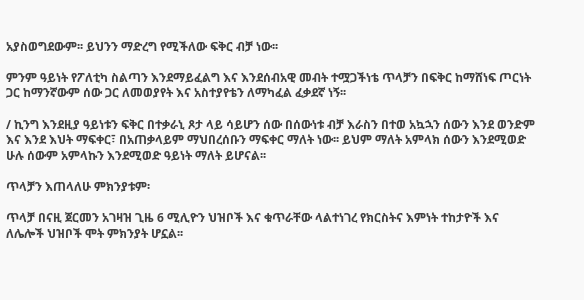አያስወግደውም፡፡ ይህንን ማድረግ የሚችለው ፍቅር ብቻ ነው፡፡

ምንም ዓይነት የፖለቲካ ስልጣን እንደማይፈልግ እና እንደሰብአዊ መብት ተሟጋችነቴ ጥላቻን በፍቅር ከማሸነፍ ጦርነት ጋር ከማንኛውም ሰው ጋር ለመወያየት እና አስተያየቴን ለማካፈል ፈቃደኛ ነኝ፡፡

/ ኪንግ እንደዚያ ዓይነቱን ፍቅር በተቃራኒ ጾታ ላይ ሳይሆን ሰው በሰውነቱ ብቻ እራስን በተወ አኳኋን ሰውን እንደ ወንድም እና እንደ እህት ማፍቀር፣ በአጠቃላይም ማህበረሰቡን ማፍቀር ማለት ነው፡፡ ይህም ማለት አምላክ ሰውን እንደሚወድ ሁሉ ሰውም አምላኩን እንደሚወድ ዓይነት ማለት ይሆናል፡፡

ጥላቻን እጠላለሁ ምክንያቱም፡

ጥላቻ በናዚ ጀርመን አገዛዝ ጊዜ 6 ሚሊዮን ህዝቦች እና ቁጥራቸው ላልተነገረ የክርስትና እምነት ተከታዮች እና ለሌሎች ህዝቦች ሞት ምክንያት ሆኗል፡፡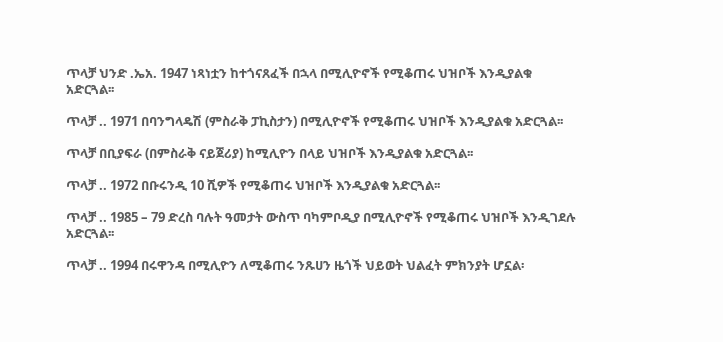ጥላቻ ህንድ .ኤአ. 1947 ነጻነቷን ከተጎናጸፈች በኋላ በሚሊዮኖች የሚቆጠሩ ህዝቦች እንዲያልቁ አድርጓል፡፡

ጥላቻ .. 1971 በባንግላዴሽ (ምስራቅ ፓኪስታን) በሚሊዮኖች የሚቆጠሩ ህዝቦች እንዲያልቁ አድርጓል፡፡

ጥላቻ በቢያፍራ (በምስራቅ ናይጀሪያ) ከሚሊዮን በላይ ህዝቦች እንዲያልቁ አድርጓል፡፡

ጥላቻ .. 1972 በቡሩንዲ 10 ሺዎች የሚቆጠሩ ህዝቦች እንዲያልቁ አድርጓል፡፡

ጥላቻ .. 1985 – 79 ድረስ ባሉት ዓመታት ውስጥ ባካምቦዲያ በሚሊዮኖች የሚቆጠሩ ህዝቦች እንዲገደሉ አድርጓል፡፡

ጥላቻ .. 1994 በሩዋንዳ በሚሊዮን ለሚቆጠሩ ንጹሀን ዜጎች ህይወት ህልፈት ምክንያት ሆኗል፡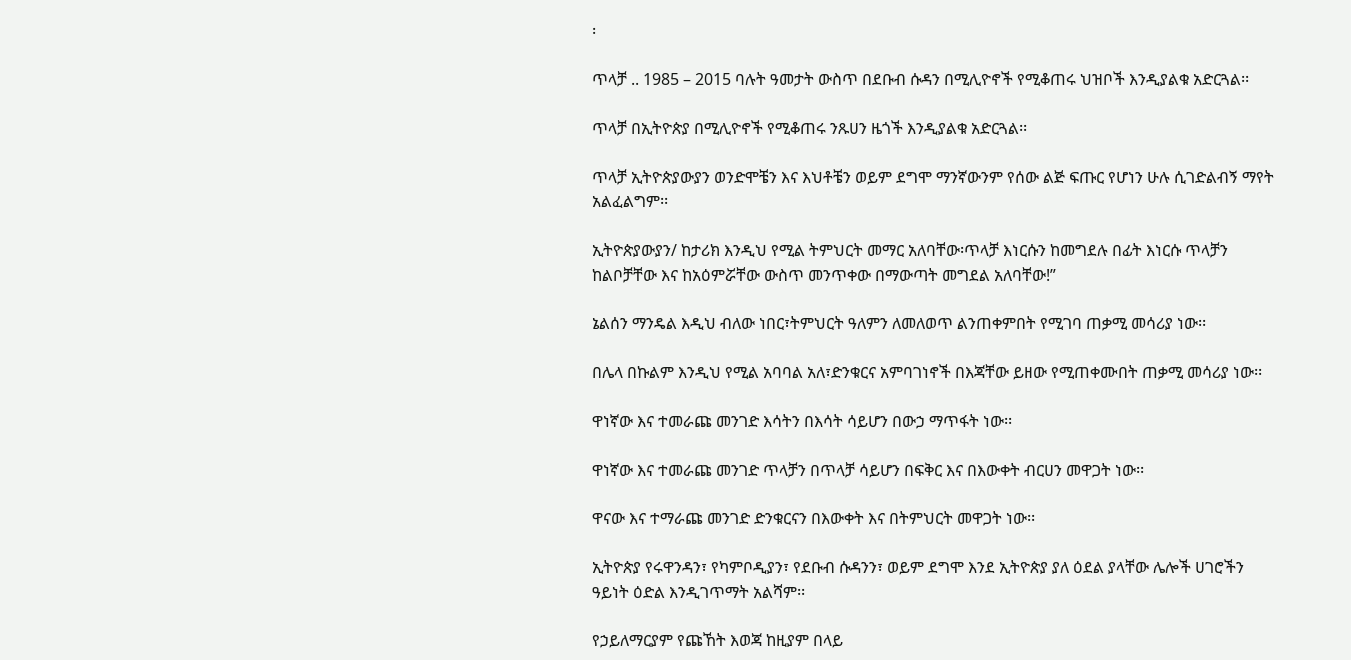፡

ጥላቻ .. 1985 – 2015 ባሉት ዓመታት ውስጥ በደቡብ ሱዳን በሚሊዮኖች የሚቆጠሩ ህዝቦች እንዲያልቁ አድርጓል፡፡

ጥላቻ በኢትዮጵያ በሚሊዮኖች የሚቆጠሩ ንጹሀን ዜጎች እንዲያልቁ አድርጓል፡፡

ጥላቻ ኢትዮጵያውያን ወንድሞቼን እና እህቶቼን ወይም ደግሞ ማንኛውንም የሰው ልጅ ፍጡር የሆነን ሁሉ ሲገድልብኝ ማየት አልፈልግም፡፡

ኢትዮጵያውያን/ ከታሪክ እንዲህ የሚል ትምህርት መማር አለባቸው፡ጥላቻ እነርሱን ከመግደሉ በፊት እነርሱ ጥላቻን ከልቦቻቸው እና ከአዕምሯቸው ውስጥ መንጥቀው በማውጣት መግደል አለባቸው!”

ኔልሰን ማንዴል እዲህ ብለው ነበር፣ትምህርት ዓለምን ለመለወጥ ልንጠቀምበት የሚገባ ጠቃሚ መሳሪያ ነው፡፡

በሌላ በኩልም እንዲህ የሚል አባባል አለ፣ድንቁርና አምባገነኖች በእጃቸው ይዘው የሚጠቀሙበት ጠቃሚ መሳሪያ ነው፡፡

ዋነኛው እና ተመራጩ መንገድ እሳትን በእሳት ሳይሆን በውኃ ማጥፋት ነው፡፡

ዋነኛው እና ተመራጩ መንገድ ጥላቻን በጥላቻ ሳይሆን በፍቅር እና በእውቀት ብርሀን መዋጋት ነው፡፡

ዋናው እና ተማራጩ መንገድ ድንቁርናን በእውቀት እና በትምህርት መዋጋት ነው፡፡

ኢትዮጵያ የሩዋንዳን፣ የካምቦዲያን፣ የደቡብ ሱዳንን፣ ወይም ደግሞ እንደ ኢትዮጵያ ያለ ዕደል ያላቸው ሌሎች ሀገሮችን ዓይነት ዕድል እንዲገጥማት አልሻም፡፡

የኃይለማርያም የጩኸት እወጃ ከዚያም በላይ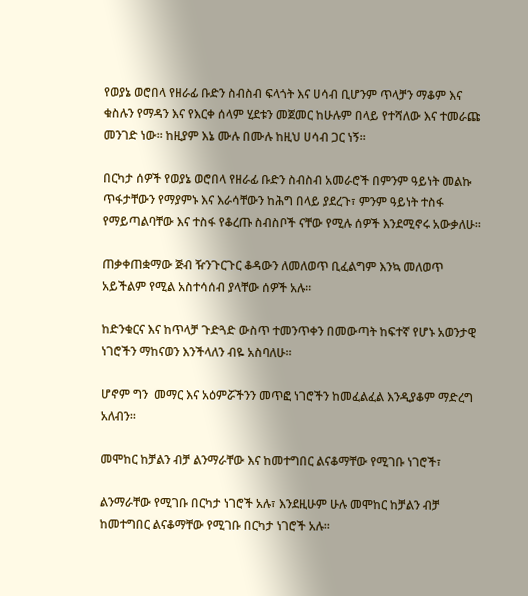የወያኔ ወሮበላ የዘራፊ ቡድን ስብስብ ፍላጎት እና ሀሳብ ቢሆንም ጥላቻን ማቆም እና ቁስሉን የማዳን እና የእርቀ ሰላም ሂደቱን መጀመር ከሁሉም በላይ የተሻለው እና ተመራጩ መንገድ ነው፡፡ ከዚያም እኔ ሙሉ በሙሉ ከዚህ ሀሳብ ጋር ነኝ፡፡

በርካታ ሰዎች የወያኔ ወሮበላ የዘራፊ ቡድን ስብስብ አመራሮች በምንም ዓይነት መልኩ ጥፋታቸውን የማያምኑ እና እራሳቸውን ከሕግ በላይ ያደረጉ፣ ምንም ዓይነት ተስፋ የማይጣልባቸው እና ተስፋ የቆረጡ ስብስቦች ናቸው የሚሉ ሰዎች እንደሚኖሩ አውቃለሁ፡፡

ጠቃቀጠቋማው ጅብ ዥንጉርጉር ቆዳውን ለመለወጥ ቢፈልግም እንኳ መለወጥ አይችልም የሚል አስተሳሰብ ያላቸው ሰዎች አሉ፡፡

ከድንቁርና እና ከጥላቻ ጉድጓድ ውስጥ ተመንጥቀን በመውጣት ከፍተኛ የሆኑ አወንታዊ ነገሮችን ማከናወን እንችላለን ብዬ አስባለሁ፡፡

ሆኖም ግን  መማር እና አዕምሯችንን መጥፎ ነገሮችን ከመፈልፈል እንዲያቆም ማድረግ አለብን፡፡

መሞከር ከቻልን ብቻ ልንማራቸው እና ከመተግበር ልናቆማቸው የሚገቡ ነገሮች፣

ልንማራቸው የሚገቡ በርካታ ነገሮች አሉ፣ እንደዚሁም ሁሉ መሞከር ከቻልን ብቻ ከመተግበር ልናቆማቸው የሚገቡ በርካታ ነገሮች አሉ፡፡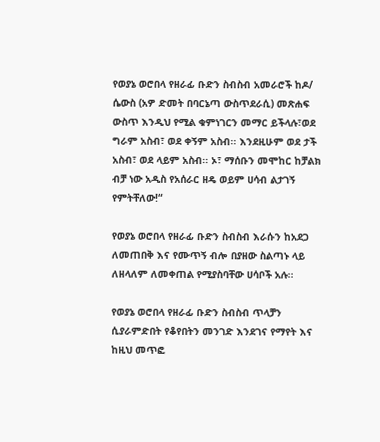የወያኔ ወሮበላ የዘራፊ ቡድን ስብስብ አመራሮች ከዶ/ ሴውስ (አዎ ድመት በባርኔጣ ውስጥደራሲ) መጽሐፍ ውስጥ እንዲህ የሚል ቁምነገርን መማር ይችላሉ፣ወደ ግራም አስብ፣ ወደ ቀኝም አስብ፡፡ እንደዚሁም ወደ ታች አስብ፣ ወደ ላይም አስብ፡፡ ኦ፣ ማሰቡን መሞከር ከቻልክ ብቻ ነው አዲስ የአሰራር ዘዴ ወይም ሀሳብ ልታገኝ የምትቸለው!“

የወያኔ ወሮበላ የዘራፊ ቡድን ስብስብ እራሱን ከአደጋ ለመጠበቅ እና የሙጥኝ ብሎ በያዘው ስልጣኑ ላይ ለዘላለም ለመቀጠል የሚያስባቸው ሀሳቦች አሉ፡፡

የወያኔ ወሮበላ የዘራፊ ቡድን ስብስብ ጥላቻን ሲያራምድበት የቆየበትን መንገድ እንደገና የማየት እና ከዚህ መጥፎ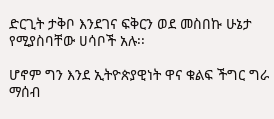ድርጊት ታቅቦ እንደገና ፍቅርን ወደ መስበኩ ሁኔታ የሚያስባቸው ሀሳቦች አሉ፡፡

ሆኖም ግን እንደ ኢትዮጵያዊነት ዋና ቁልፍ ችግር ግራ ማሰብ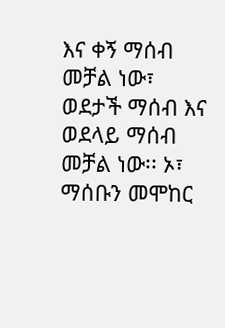እና ቀኝ ማሰብ መቻል ነው፣ ወደታች ማሰብ እና ወደላይ ማሰብ መቻል ነው፡፡ ኦ፣ ማሰቡን መሞከር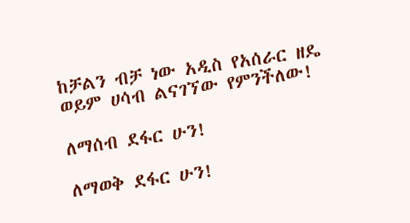ከቻልን ብቻ ነው አዲስ የአሰራር ዘዴ ወይም ሀሳብ ልናገኘው የምንችለው!

ለማሰብ ደፋር ሁን!

ለማወቅ ደፋር ሁን!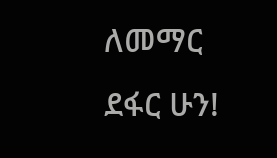ለመማር ደፋር ሁን!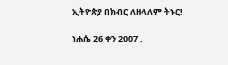ኢትዮጵያ በክብር ለዘላለም ትኑር!

ነሐሴ 26 ቀን 2007 .